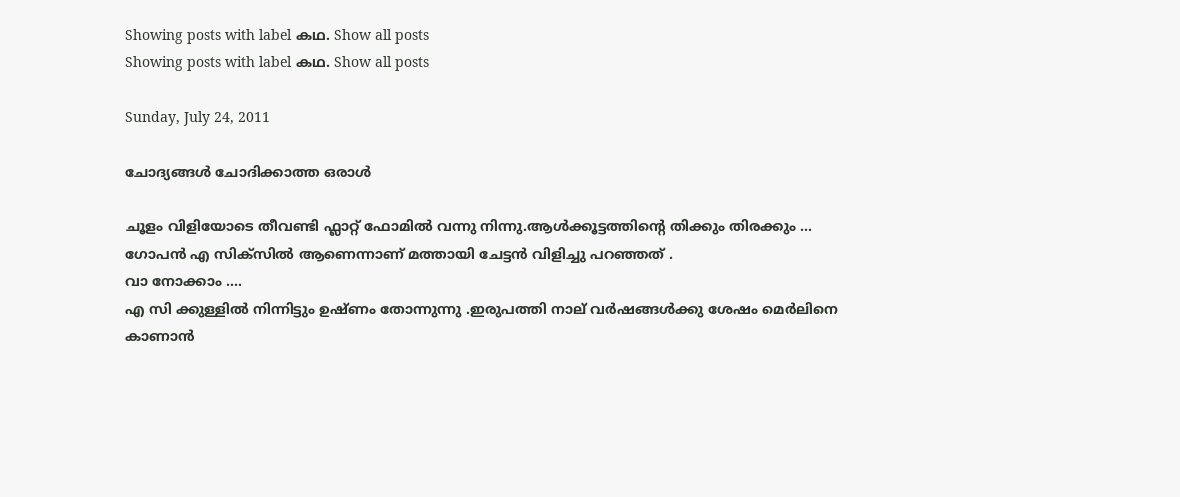Showing posts with label കഥ. Show all posts
Showing posts with label കഥ. Show all posts

Sunday, July 24, 2011

ചോദ്യങ്ങള്‍ ചോദിക്കാത്ത ഒരാള്‍

ചൂളം വിളിയോടെ തീവണ്ടി ഫ്ലാറ്റ് ഫോമില്‍ വന്നു നിന്നു.ആള്‍ക്കൂട്ടത്തിന്റെ തിക്കും തിരക്കും ...
ഗോപന്‍ എ സിക്സില്‍ ആണെന്നാണ്‌ മത്തായി ചേട്ടന്‍ വിളിച്ചു പറഞ്ഞത് .
വാ നോക്കാം ....
എ സി ക്കുള്ളില്‍ നിന്നിട്ടും ഉഷ്ണം തോന്നുന്നു .ഇരുപത്തി നാല് വര്‍ഷങ്ങള്‍ക്കു ശേഷം മെര്‍ലിനെ കാണാന്‍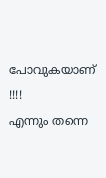പോവുകയാണ് !!!!
എന്നും തന്നെ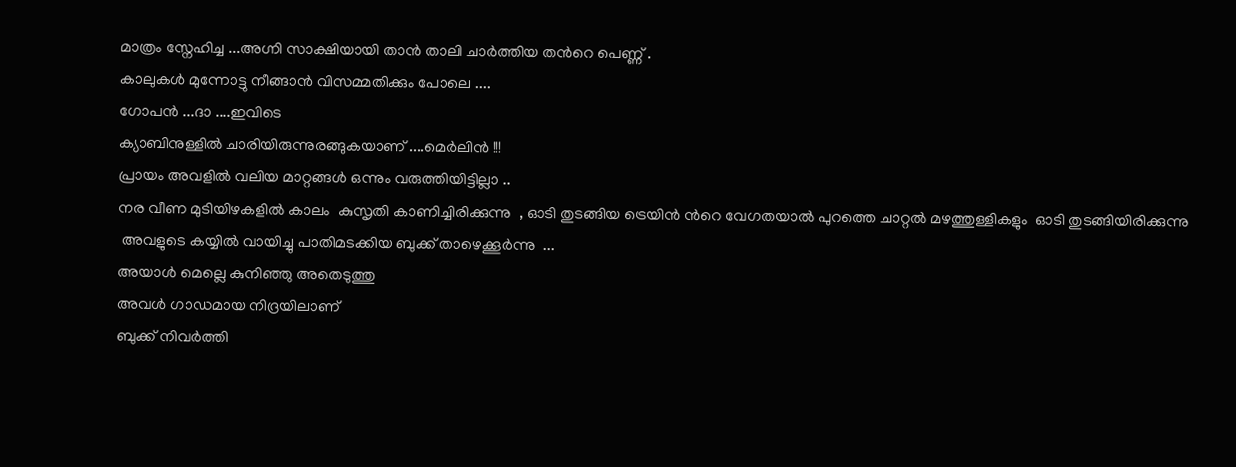മാത്രം സ്നേഹിച്ച ...അഗ്നി സാക്ഷിയായി താന്‍ താലി ചാര്‍ത്തിയ തന്‍റെ പെണ്ണ് .
കാലുകള്‍ മുന്നോട്ടു നീങ്ങാന്‍ വിസമ്മതിക്കും പോലെ ....
ഗോപന്‍ ...ദാ ....ഇവിടെ
ക്യാബിനുള്ളില്‍ ചാരിയിരുന്നുരങ്ങുകയാണ് ....മെര്‍ലിന്‍ !!!
പ്രായം അവളില്‍ വലിയ മാറ്റങ്ങള്‍ ഒന്നും വരുത്തിയിട്ടില്ലാ ..
നര വീണ മുടിയിഴകളില്‍ കാലം  കുസൃതി കാണിച്ചിരിക്കുന്നു  , ഓടി തുടങ്ങിയ ട്രെയിന്‍ ന്‍റെ വേഗതയാല്‍ പുറത്തെ ചാറ്റല്‍ മഴത്തുള്ളികളും  ഓടി തുടങ്ങിയിരിക്കുന്നു
 അവളുടെ കയ്യില്‍ വായിച്ചു പാതിമടക്കിയ ബുക്ക്‌ താഴെക്കൂര്‍ന്നു  ...
അയാള്‍ മെല്ലെ കുനിഞ്ഞു അതെടുത്തു
അവള്‍ ഗാഡമായ നിദ്രയിലാണ്
ബുക്ക്‌ നിവര്‍ത്തി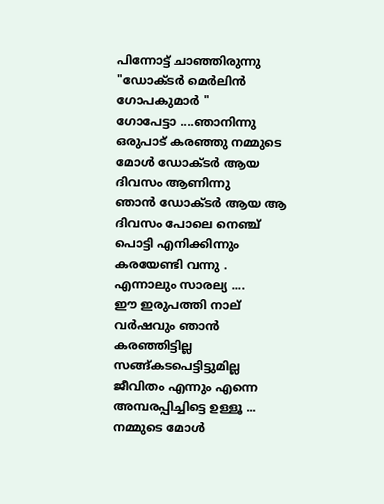പിന്നോട്ട് ചാഞ്ഞിരുന്നു
"ഡോക്ടര്‍ മെര്‍ലിന്‍ ഗോപകുമാര്‍ "
ഗോപേട്ടാ ....ഞാനിന്നു ഒരുപാട് കരഞ്ഞു നമ്മുടെ മോള്‍ ഡോക്ടര്‍ ആയ ദിവസം ആണിന്നു
ഞാന്‍ ഡോക്ടര്‍ ആയ ആ ദിവസം പോലെ നെഞ്ച് പൊട്ടി എനിക്കിന്നും കരയേണ്ടി വന്നു .
എന്നാലും സാരല്യ ....
ഈ ഇരുപത്തി നാല് വര്‍ഷവും ഞാന്‍ കരഞ്ഞിട്ടില്ല സങ്ങ്കടപെട്ടിട്ടുമില്ല
ജീവിതം എന്നും എന്നെ അമ്പരപ്പിച്ചിട്ടെ ഉള്ളൂ ...
നമ്മുടെ മോള്‍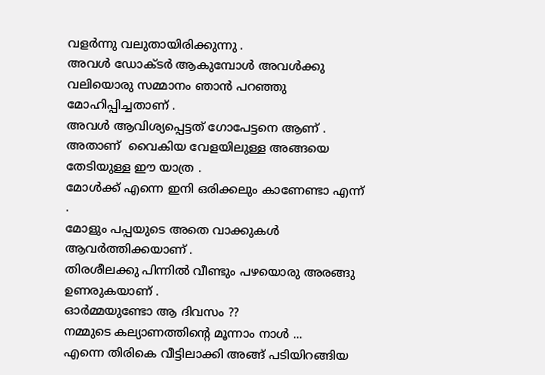വളര്‍ന്നു വലുതായിരിക്കുന്നു .
അവള്‍ ഡോക്ടര്‍ ആകുമ്പോള്‍ അവള്‍ക്കു വലിയൊരു സമ്മാനം ഞാന്‍ പറഞ്ഞു മോഹിപ്പിച്ചതാണ് .
അവള്‍ ആവിശ്യപ്പെട്ടത്‌ ഗോപേട്ടനെ ആണ് .
അതാണ്‌  വൈകിയ വേളയിലുള്ള അങ്ങയെ തേടിയുള്ള ഈ യാത്ര .
മോള്‍ക്ക്‌ എന്നെ ഇനി ഒരിക്കലും കാണേണ്ടാ എന്ന് .
മോളും പപ്പയുടെ അതെ വാക്കുകള്‍ ആവര്‍ത്തിക്കയാണ് .
തിരശീലക്കു പിന്നില്‍ വീണ്ടും പഴയൊരു അരങ്ങു ഉണരുകയാണ് .
ഓര്‍മ്മയുണ്ടോ ആ ദിവസം ??
നമ്മുടെ കല്യാണത്തിന്റെ മൂന്നാം നാള്‍ ...
എന്നെ തിരികെ വീട്ടിലാക്കി അങ്ങ് പടിയിറങ്ങിയ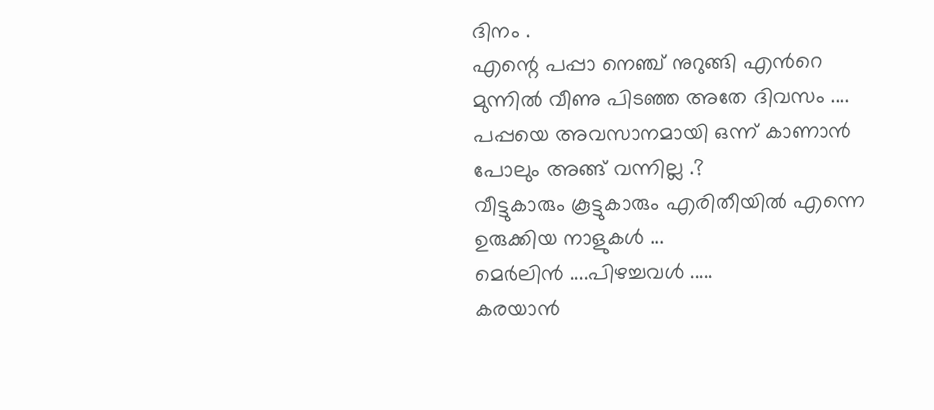ദിനം .
എന്റെ പപ്പാ നെഞ്ച് നുറുങ്ങി എന്‍റെ മുന്നില്‍ വീണു പിടഞ്ഞ അതേ ദിവസം ....
പപ്പയെ അവസാനമായി ഒന്ന് കാണാന്‍ പോലും അങ്ങ് വന്നില്ല .?
വീട്ടുകാരും കൂട്ടുകാരും എരിതീയില്‍ എന്നെ ഉരുക്കിയ നാളുകള്‍ ...
മെര്‍ലിന്‍ ....പിഴച്ചവള്‍ .....
കരയാന്‍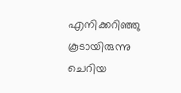എനിക്കറിഞ്ഞു കൂടായിരുന്നു
ചെറിയ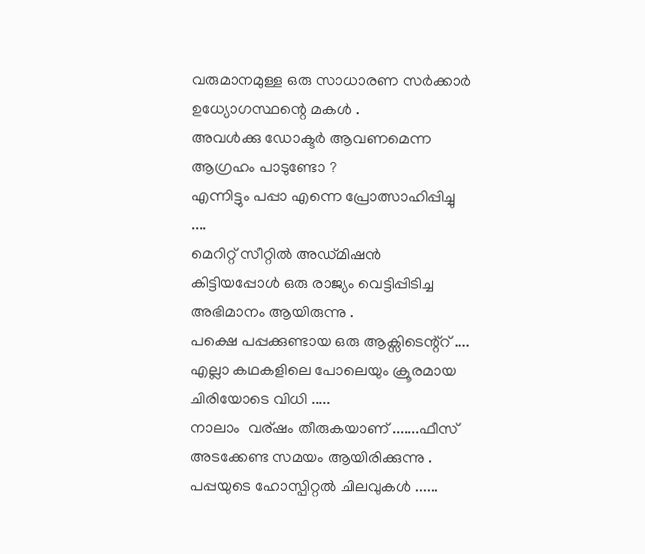വരുമാനമുള്ള ഒരു സാധാരണ സര്‍ക്കാര്‍ ഉധ്യോഗസ്ഥന്റെ മകള്‍ .
അവള്‍ക്കു ഡോക്ടര്‍ ആവണമെന്ന ആഗ്രഹം പാടുണ്ടോ ?
എന്നിട്ടും പപ്പാ എന്നെ പ്രോത്സാഹിപ്പിച്ചു ....
മെറിറ്റ്‌ സീറ്റില്‍ അഡ്മിഷന്‍ കിട്ടിയപ്പോള്‍ ഒരു രാജ്യം വെട്ടിപ്പിടിച്ച അഭിമാനം ആയിരുന്നു .
പക്ഷെ പപ്പക്കുണ്ടായ ഒരു ആക്സിടെന്റ്റ് ....
എല്ലാ കഥകളിലെ പോലെയും ക്രൂരമായ ചിരിയോടെ വിധി .....
നാലാം  വര്ഷം തീരുകയാണ് .......ഫീസ്‌ അടക്കേണ്ട സമയം ആയിരിക്കുന്നു .
പപ്പയുടെ ഹോസ്പിറ്റല്‍ ചിലവുകള്‍ ......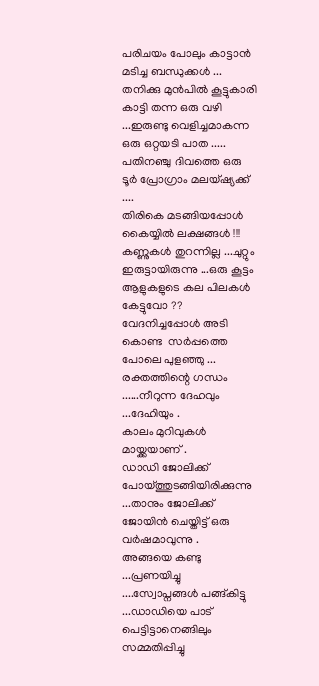പരിചയം പോലും കാട്ടാന്‍ മടിച്ച ബന്ധുക്കള്‍ ...
തനിക്കു മുന്‍പില്‍ കൂട്ടുകാരി കാട്ടി തന്ന ഒരു വഴി ...ഇരുണ്ടു വെളിച്ചമാകന്ന
ഒരു ഒറ്റയടി പാത .....
പതിനഞ്ചു ദിവത്തെ ഒരു ടൂര്‍ പ്രോഗ്രാം മലയ്ഷ്യക്ക് ....
തിരികെ മടങ്ങിയപ്പോള്‍ കൈയ്യില്‍ ലക്ഷങ്ങള്‍ !!!
കണ്ണുകള്‍ തുറന്നില്ല ...ചുറ്റും ഇരുട്ടായിരുന്നു ...ഒരു കൂട്ടം ആളുകളുടെ കല പിലകള്‍ കേട്ടുവോ ??
വേദനിച്ചപ്പോള്‍ അടി കൊണ്ട  സര്‍പ്പത്തെ പോലെ പുളഞ്ഞു ...
രക്തത്തിന്റെ ഗന്ധം ......നീറുന്ന ദേഹവും ...ദേഹിയും .
കാലം മുറിവുകള്‍ മായ്ക്കയാണ് .
ഡാഡി ജോലിക്ക് പോയ്ത്തുടങ്ങിയിരിക്കുന്നു ...താനും ജോലിക്ക് ജോയിന്‍ ചെയ്തിട്ട് ഒരു വര്‍ഷമാവുന്നു .
അങ്ങയെ കണ്ടു ...പ്രണയിച്ചു ....സ്വോപ്നങ്ങള്‍ പങ്ങ്കിട്ടു ...ഡാഡിയെ പാട് പെട്ടിട്ടാനെങ്ങിലും സമ്മതിപ്പിച്ചു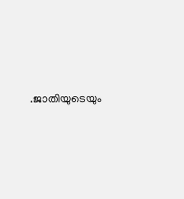.ജാതിയുടെയും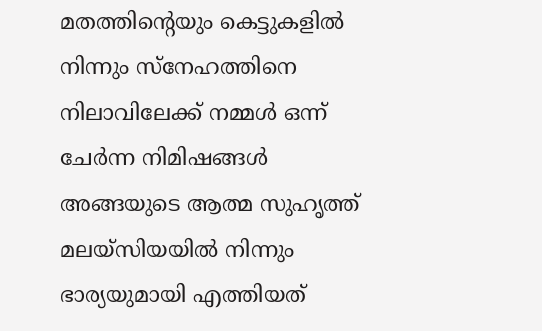മതത്തിന്റെയും കെട്ടുകളില്‍ നിന്നും സ്നേഹത്തിനെ നിലാവിലേക്ക് നമ്മള്‍ ഒന്ന് ചേര്‍ന്ന നിമിഷങ്ങള്‍
അങ്ങയുടെ ആത്മ സുഹൃത്ത് മലയ്സിയയില്‍ നിന്നും ഭാര്യയുമായി എത്തിയത്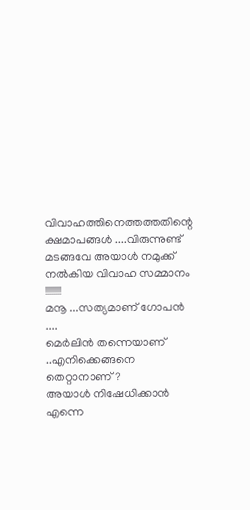വിവാഹത്തിനെത്തത്തതിന്റെ ക്ഷമാപങ്ങള്‍ ....വിരുന്നുണ്ട്‌ മടങ്ങവേ അയാള്‍ നമുക്ക് നല്‍കിയ വിവാഹ സമ്മാനം !!!!!!!!
മനൂ ...സത്യമാണ് ഗോപന്‍ ....
മെര്‍ലിന്‍ തന്നെയാണ് ..എനിക്കെങ്ങനെ തെറ്റാനാണ് ?
അയാള്‍ നിഷേധിക്കാന്‍ എന്നെ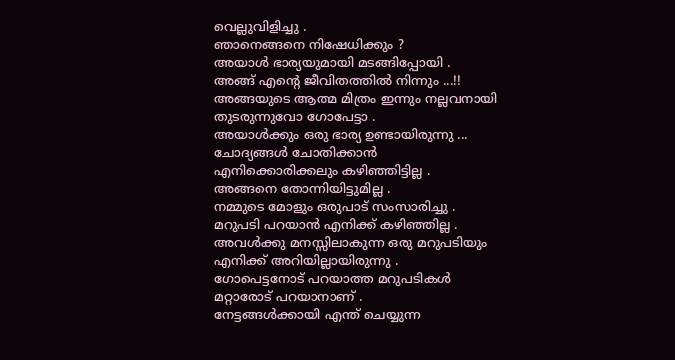വെല്ലുവിളിച്ചു .
ഞാനെങ്ങനെ നിഷേധിക്കും ?
അയാള്‍ ഭാര്യയുമായി മടങ്ങിപ്പോയി .
അങ്ങ് എന്റെ ജീവിതത്തില്‍ നിന്നും ...!!
അങ്ങയുടെ ആത്മ മിത്രം ഇന്നും നല്ലവനായി തുടരുന്നുവോ ഗോപേട്ടാ .
അയാള്‍ക്കും ഒരു ഭാര്യ ഉണ്ടായിരുന്നു ...
ചോദ്യങ്ങള്‍ ചോതിക്കാന്‍ എനിക്കൊരിക്കലും കഴിഞ്ഞിട്ടില്ല .
അങ്ങനെ തോന്നിയിട്ടുമില്ല .
നമ്മുടെ മോളും ഒരുപാട് സംസാരിച്ചു .
മറുപടി പറയാന്‍ എനിക്ക് കഴിഞ്ഞില്ല .
അവള്‍ക്കു മനസ്സിലാകുന്ന ഒരു മറുപടിയും എനിക്ക് അറിയില്ലായിരുന്നു .
ഗോപെട്ടനോട് പറയാത്ത മറുപടികള്‍ മറ്റാരോട്‌ പറയാനാണ് .
നേട്ടങ്ങള്‍ക്കായി എന്ത് ചെയ്യുന്ന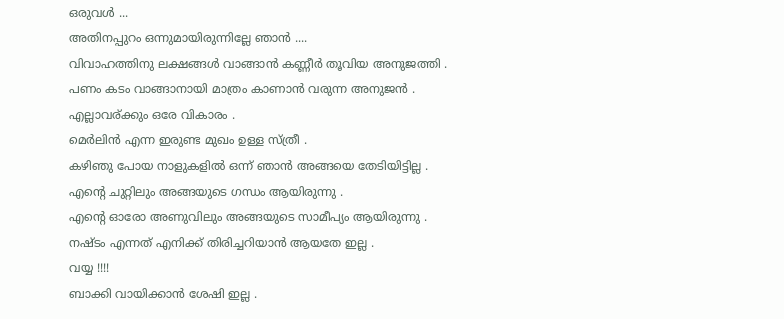ഒരുവള്‍ ...
അതിനപ്പുറം ഒന്നുമായിരുന്നില്ലേ ഞാന്‍ ....
വിവാഹത്തിനു ലക്ഷങ്ങള്‍ വാങ്ങാന്‍ കണ്ണീര്‍ തൂവിയ അനുജത്തി .
പണം കടം വാങ്ങാനായി മാത്രം കാണാന്‍ വരുന്ന അനുജന്‍ .
എല്ലാവര്ക്കും ഒരേ വികാരം .
മെര്‍ലിന്‍ എന്ന ഇരുണ്ട മുഖം ഉള്ള സ്ത്രീ .
കഴിഞു പോയ നാളുകളില്‍ ഒന്ന് ഞാന്‍ അങ്ങയെ തേടിയിട്ടില്ല .
എന്റെ ചുറ്റിലും അങ്ങയുടെ ഗന്ധം ആയിരുന്നു .
എന്‍റെ ഓരോ അണുവിലും അങ്ങയുടെ സാമീപ്യം ആയിരുന്നു .
നഷ്ടം എന്നത് എനിക്ക് തിരിച്ചറിയാന്‍ ആയതേ ഇല്ല .
വയ്യ !!!!
ബാക്കി വായിക്കാന്‍ ശേഷി ഇല്ല .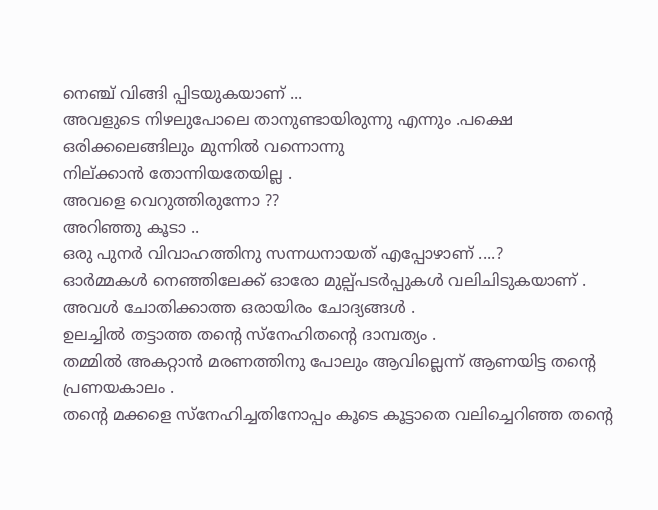നെഞ്ച് വിങ്ങി പ്പിടയുകയാണ് ...
അവളുടെ നിഴലുപോലെ താനുണ്ടായിരുന്നു എന്നും .പക്ഷെ ഒരിക്കലെങ്ങിലും മുന്നില്‍ വന്നൊന്നു
നില്ക്കാന്‍ തോന്നിയതേയില്ല .
അവളെ വെറുത്തിരുന്നോ ??
അറിഞ്ഞു കൂടാ ..
ഒരു പുനര്‍ വിവാഹത്തിനു സന്നധനായത് എപ്പോഴാണ് ....?
ഓര്‍മ്മകള്‍ നെഞ്ഞിലേക്ക് ഓരോ മുല്പ്പടര്‍പ്പുകള്‍ വലിചിടുകയാണ് .
അവള്‍ ചോതിക്കാത്ത ഒരായിരം ചോദ്യങ്ങള്‍ .
ഉലച്ചില്‍ തട്ടാത്ത തന്‍റെ സ്നേഹിതന്റെ ദാമ്പത്യം .
തമ്മില്‍ അകറ്റാന്‍ മരണത്തിനു പോലും ആവില്ലെന്ന് ആണയിട്ട തന്‍റെ പ്രണയകാലം .
തന്‍റെ മക്കളെ സ്നേഹിച്ചതിനോപ്പം കൂടെ കൂട്ടാതെ വലിച്ചെറിഞ്ഞ തന്‍റെ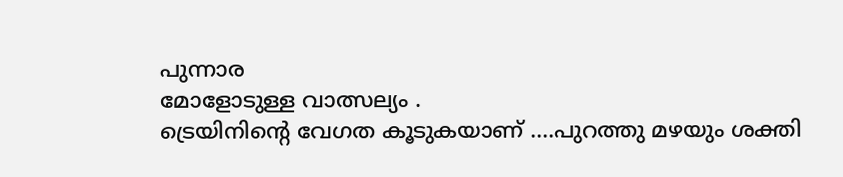പുന്നാര
മോളോടുള്ള വാത്സല്യം .
ട്രെയിനിന്റെ വേഗത കൂടുകയാണ് ....പുറത്തു മഴയും ശക്തി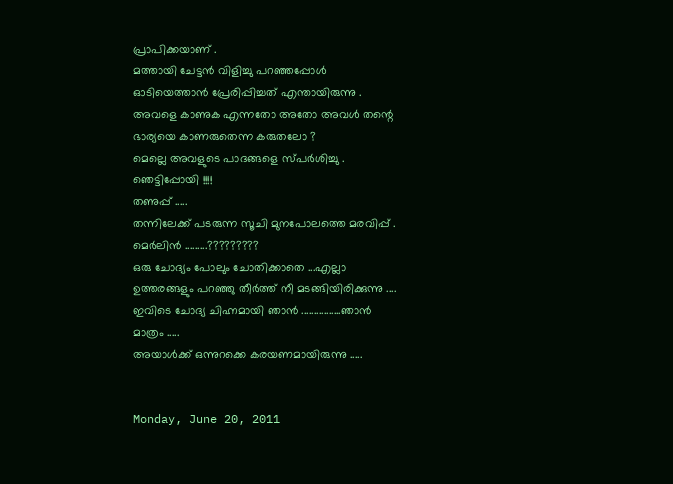പ്രാപിക്കയാണ് .
മത്തായി ചേട്ടന്‍ വിളിച്ചു പറഞ്ഞപ്പോള്‍ ഓടിയെത്താന്‍ പ്രേരിപ്പിച്ചത് എന്തായിരുന്നു .
അവളെ കാണുക എന്നതോ അതോ അവള്‍ തന്റെ ഭാര്യയെ കാണരുതെന്ന കരുതലോ ?
മെല്ലെ അവളുടെ പാദങ്ങളെ സ്പര്‍ശിച്ചു .
ഞെട്ടിപ്പോയി !!!!
തണുപ്പ് .....
തന്നിലേക്ക് പടരുന്ന സൂചി മുനപോലത്തെ മരവിപ്പ് .
മെര്‍ലിന്‍ .........?????????
ഒരു ചോദ്യം പോലും ചോതിക്കാതെ ...എല്ലാ ഉത്തരങ്ങളും പറഞ്ഞു തീര്‍ത്ത്‌ നീ മടങ്ങിയിരിക്കുന്നു ....
ഇവിടെ ചോദ്യ ചിഹ്നമായി ഞാന്‍ ................ഞാന്‍ മാത്രം .....
അയാള്‍ക്ക്‌ ഒന്നുറക്കെ കരയണമായിരുന്നു .....


Monday, June 20, 2011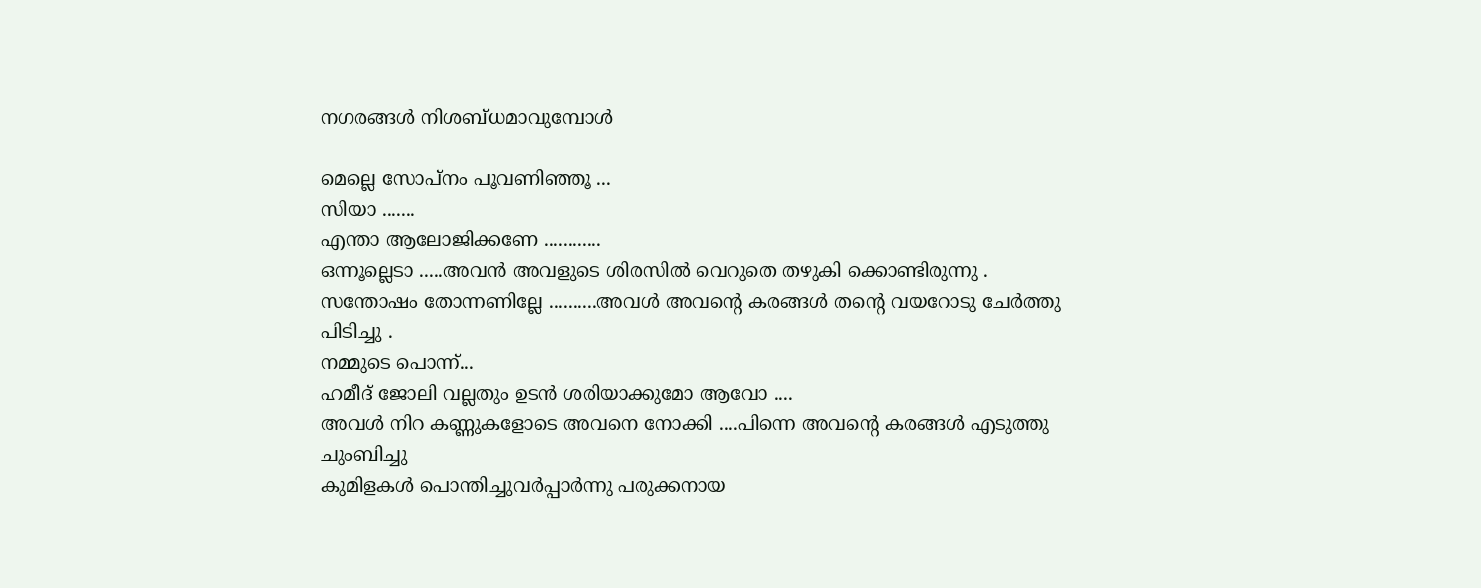നഗരങ്ങള്‍ നിശബ്ധമാവുമ്പോള്‍

മെല്ലെ സോപ്നം പൂവണിഞ്ഞൂ ...
സിയാ .......
എന്താ ആലോജിക്കണേ ............
ഒന്നൂല്ലെടാ .....അവന്‍ അവളുടെ ശിരസില്‍ വെറുതെ തഴുകി ക്കൊണ്ടിരുന്നു .
സന്തോഷം തോന്നണില്ലേ ..........അവള്‍ അവന്റെ കരങ്ങള്‍ തന്റെ വയറോടു ചേര്‍ത്തു പിടിച്ചു .
നമ്മുടെ പൊന്ന്...
ഹമീദ് ജോലി വല്ലതും ഉടന്‍ ശരിയാക്കുമോ ആവോ ....
അവള്‍ നിറ കണ്ണുകളോടെ അവനെ നോക്കി ....പിന്നെ അവന്റെ കരങ്ങള്‍ എടുത്തു ചുംബിച്ചു
കുമിളകള്‍ പൊന്തിച്ചുവര്‍പ്പാര്‍ന്നു പരുക്കനായ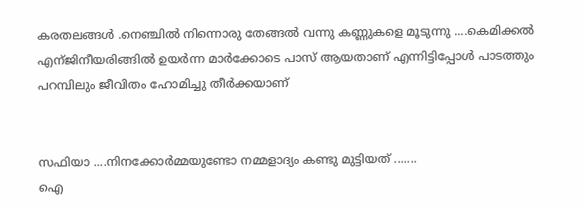കരതലങ്ങള്‍ .നെഞ്ചില്‍ നിന്നൊരു തേങ്ങല്‍ വന്നു കണ്ണുകളെ മൂടുന്നു ....കെമിക്കല്‍ എന്ജിനീയരിങ്ങില്‍ ഉയര്‍ന്ന മാര്‍ക്കോടെ പാസ് ആയതാണ് എന്നിട്ടിപ്പോള്‍ പാടത്തും പറമ്പിലും ജീവിതം ഹോമിച്ചു തീര്‍ക്കയാണ്


സഫിയാ ....നിനക്കോര്‍മ്മയുണ്ടോ നമ്മളാദ്യം കണ്ടു മുട്ടിയത്‌ .......
ഐ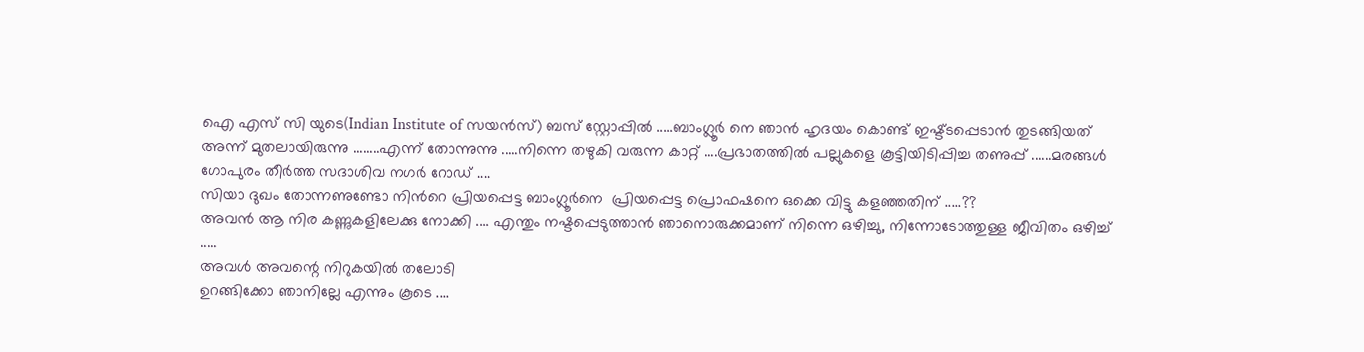ഐ എസ്‌ സി യുടെ(Indian Institute of സയന്‍സ്) ബസ്‌ സ്റ്റോപ്പില്‍ .....ബാംഗ്ലൂര്‍ നെ ഞാന്‍ ഹൃദയം കൊണ്ട് ഇഷ്ട്ടപ്പെടാന്‍ തുടങ്ങിയത് അന്ന് മുതലായിരുന്നു ........എന്ന് തോന്നുന്നു .....നിന്നെ തഴുകി വരുന്ന കാറ്റ് ....പ്രഭാതത്തില്‍ പല്ലുകളെ കൂട്ടിയിടിപ്പിച്ച തണുപ്പ് ......മരങ്ങള്‍ ഗോപുരം തീര്‍ത്ത സദാശിവ നഗര്‍ റോഡ്‌ ....
സിയാ ദുഖം തോന്നണുണ്ടോ നിന്‍റെ പ്രിയപ്പെട്ട ബാംഗ്ലൂര്‍നെ  പ്രിയപ്പെട്ട പ്രൊഫഷനെ ഒക്കെ വിട്ടു കളഞ്ഞതിന് .....??
അവന്‍ ആ നിര കണ്ണുകളിലേക്കു നോക്കി .... എന്തും നഷ്ടപ്പെടുത്താന്‍ ഞാനൊരുക്കമാണ് നിന്നെ ഒഴിച്ചു, നിന്നോടോത്തുള്ള ജീവിതം ഒഴിച്ച് .....
അവള്‍ അവന്റെ നിറുകയില്‍ തലോടി
ഉറങ്ങിക്കോ ഞാനില്ലേ എന്നും കൂടെ ....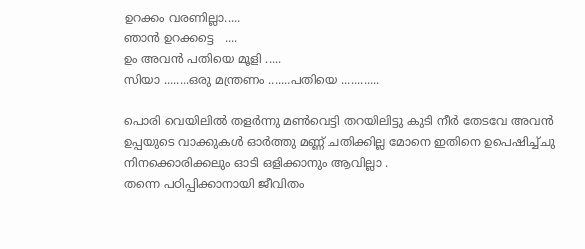ഉറക്കം വരണില്ലാ.....
ഞാന്‍ ഉറക്കട്ടെ   ....
ഉം അവന്‍ പതിയെ മൂളി .....
സിയാ ........ഒരു മന്ത്രണം .......പതിയെ ............

പൊരി വെയിലില്‍ തളര്‍ന്നു മണ്‍വെട്ടി തറയിലിട്ടു കുടി നീര്‍ തേടവേ അവന്‍ ഉപ്പയുടെ വാക്കുകള്‍ ഓര്‍ത്തു മണ്ണ് ചതിക്കില്ല മോനെ ഇതിനെ ഉപെഷിച്ച്ചു നിനക്കൊരിക്കലും ഓടി ഒളിക്കാനും ആവില്ലാ .
തന്നെ പഠിപ്പിക്കാനായി ജീവിതം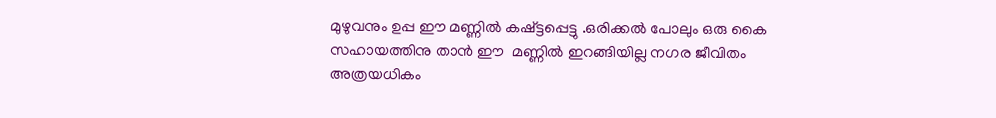മുഴുവനും ഉപ്പ ഈ മണ്ണില്‍ കഷ്ട്ടപ്പെട്ടു .ഒരിക്കല്‍ പോലും ഒരു കൈ സഹായത്തിനു താന്‍ ഈ  മണ്ണില്‍ ഇറങ്ങിയില്ല നഗര ജീവിതം അത്രയധികം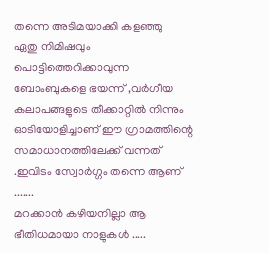തന്നെ അടിമയാക്കി കളഞ്ഞു
ഏതു നിമിഷവും പൊട്ടിത്തെറിക്കാവുന്ന ബോംബുകളെ ഭയന്ന് ,വര്‍ഗീയ കലാപങ്ങളുടെ തീക്കാറ്റില്‍ നിന്നും ഓടിയോളിച്ചാണ് ഈ ഗ്രാമത്തിന്റെ സമാധാനത്തിലേക്ക് വന്നത് .ഇവിടം സ്വോര്‍ഗ്ഗം തന്നെ ആണ് .......
മറക്കാന്‍ കഴിയനില്ലാ ആ ഭീതിധമായാ നാളുകള്‍ .....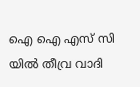ഐ ഐ എസ്‌ സി യില്‍ തീവ്ര വാദി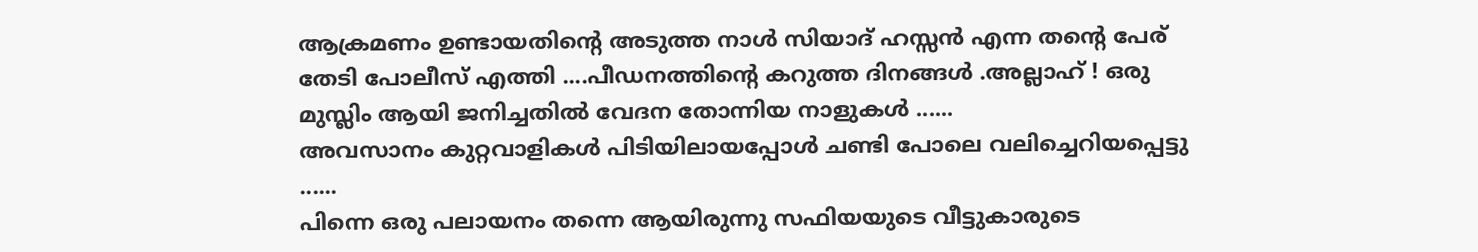ആക്രമണം ഉണ്ടായതിന്‍റെ അടുത്ത നാള്‍ സിയാദ് ഹസ്സന്‍ എന്ന തന്‍റെ പേര് തേടി പോലീസ് എത്തി ....പീഡനത്തിന്റെ കറുത്ത ദിനങ്ങള്‍ .അല്ലാഹ് ! ഒരു മുസ്ലിം ആയി ജനിച്ചതില്‍ വേദന തോന്നിയ നാളുകള്‍ ......
അവസാനം കുറ്റവാളികള്‍ പിടിയിലായപ്പോള്‍ ചണ്ടി പോലെ വലിച്ചെറിയപ്പെട്ടു ......
പിന്നെ ഒരു പലായനം തന്നെ ആയിരുന്നു സഫിയയുടെ വീട്ടുകാരുടെ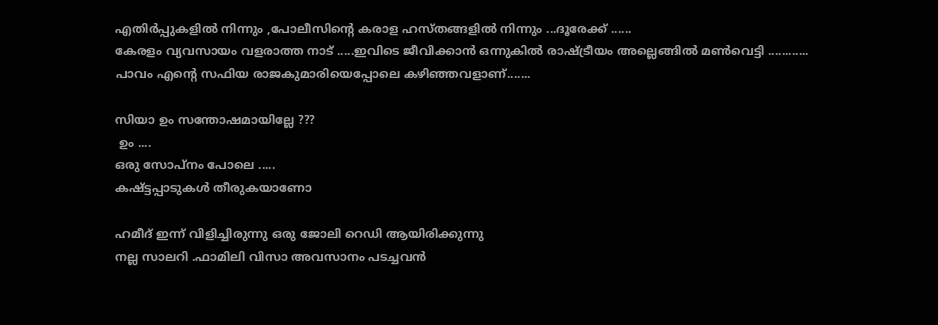എതിര്‍പ്പുകളില്‍ നിന്നും ,പോലീസിന്‍റെ കരാള ഹസ്തങ്ങളില്‍ നിന്നും ...ദൂരേക്ക് ......
കേരളം വ്യവസായം വളരാത്ത നാട് .....ഇവിടെ ജീവിക്കാന്‍ ഒന്നുകില്‍ രാഷ്ട്രീയം അല്ലെങ്ങില്‍ മണ്‍വെട്ടി ............
പാവം എന്‍റെ സഫിയ രാജകുമാരിയെപ്പോലെ കഴിഞ്ഞവളാണ്.......

സിയാ ഉം സന്തോഷമായില്ലേ ???
 ഉം ....
ഒരു സോപ്നം പോലെ .....
കഷ്ട്ടപ്പാടുകള്‍ തീരുകയാണോ

ഹമീദ് ഇന്ന് വിളിച്ചിരുന്നു ഒരു ജോലി റെഡി ആയിരിക്കുന്നു
നല്ല സാലറി .ഫാമിലി വിസാ അവസാനം പടച്ചവന്‍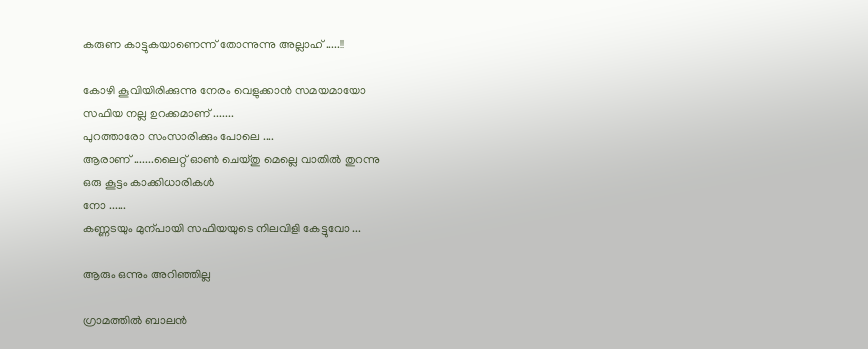കരുണ കാട്ടുകയാണെന്ന് തോന്നുന്നു അല്ലാഹ് .....!!

കോഴി കൂവിയിരിക്കുന്നു നേരം വെളുക്കാന്‍ സമയമായോ
സഫിയ നല്ല ഉറക്കമാണ് .......
പുറത്താരോ സംസാരിക്കും പോലെ ....
ആരാണ് .......ലൈറ്റ് ഓണ്‍ ചെയ്തു മെല്ലെ വാതില്‍ തുറന്നു
ഒരു കൂട്ടം കാക്കിധാരികള്‍
നോ ......
കണ്ണടയും മുന്പായി സഫിയയുടെ നിലവിളി കേട്ടുവോ ...

ആരും ഒന്നും അറിഞ്ഞില്ല

ഗ്രാമത്തില്‍ ബാലന്‍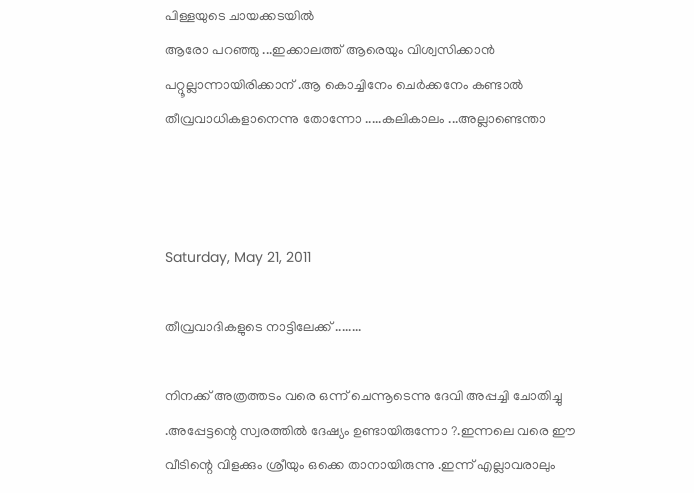പിള്ളയുടെ ചായക്കടയില്‍
ആരോ പറഞ്ഞു ...ഇക്കാലത്ത് ആരെയും വിശ്വസിക്കാന്‍
പറ്റൂല്ലാന്നായിരിക്കാന് .ആ കൊച്ചിനേം ചെര്‍ക്കനേം കണ്ടാല്‍
തീവ്രവാധികളാനെന്നു തോന്നോ .....കലികാലം ...അല്ലാണ്ടെന്താ



Saturday, May 21, 2011

തീവ്രവാദികളുടെ നാട്ടിലേക്ക് ........

നിനക്ക് അത്രത്തടം വരെ ഒന്ന് ചെന്നൂടെന്നു ദേവി അപ്പച്ചി ചോതിച്ചു .അപ്പേട്ടന്റെ സ്വരത്തില്‍ ദേഷ്യം ഉണ്ടായിരുന്നോ ?.ഇന്നലെ വരെ ഈ വീടിന്റെ വിളക്കും ശ്രീയും ഒക്കെ താനായിരുന്നു .ഇന്ന് എല്ലാവരാലും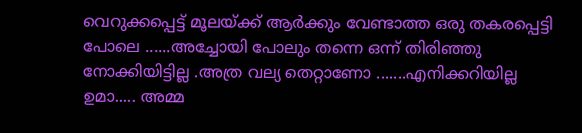വെറുക്കപ്പെട്ട്‌ മൂലയ്ക്ക് ആര്‍ക്കും വേണ്ടാത്ത ഒരു തകരപ്പെട്ടി പോലെ ......അച്ചോയി പോലും തന്നെ ഒന്ന് തിരിഞ്ഞു നോക്കിയിട്ടില്ല .അത്ര വല്യ തെറ്റാണോ .......എനിക്കറിയില്ല
ഉമാ..... അമ്മ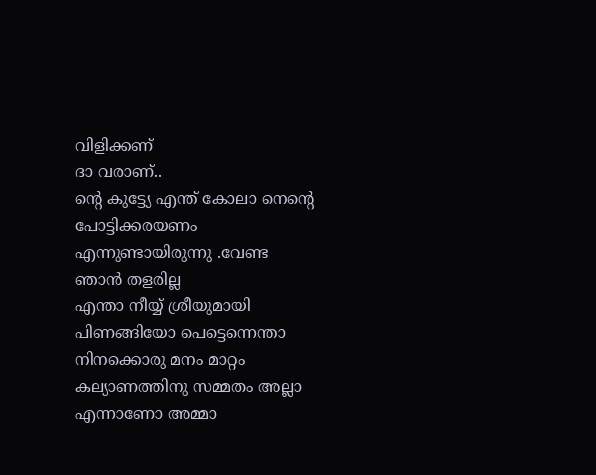വിളിക്കണ്
ദാ വരാണ്..
ന്‍റെ കുട്ട്യേ എന്ത് കോലാ നെന്‍റെ
പോട്ടിക്കരയണം എന്നുണ്ടായിരുന്നു .വേണ്ട ഞാന്‍ തളരില്ല
എന്താ നീയ്യ്‌ ശ്രീയുമായി പിണങ്ങിയോ പെട്ടെന്നെന്താ നിനക്കൊരു മനം മാറ്റം
കല്യാണത്തിനു സമ്മതം അല്ലാ എന്നാണോ അമ്മാ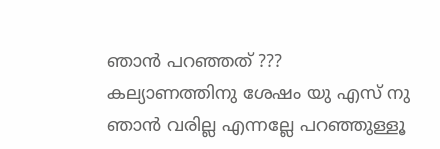ഞാന്‍ പറഞ്ഞത് ???
കല്യാണത്തിനു ശേഷം യു എസ് നു ഞാന്‍ വരില്ല എന്നല്ലേ പറഞ്ഞുള്ളൂ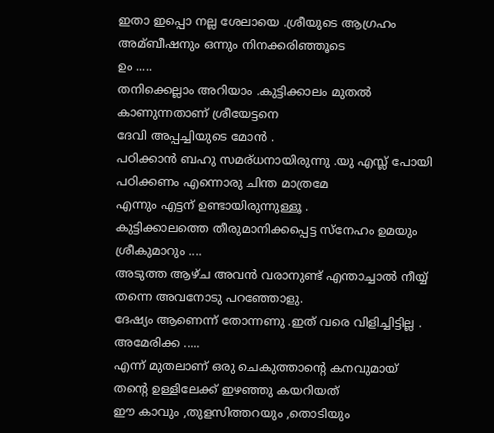ഇതാ ഇപ്പൊ നല്ല ശേലായെ .ശ്രീയുടെ ആഗ്രഹം അമ്ബീഷനും ഒന്നും നിനക്കരിഞ്ഞൂടെ
ഉം .....
തനിക്കെല്ലാം അറിയാം .കുട്ടിക്കാലം മുതല്‍ കാണുന്നതാണ് ശ്രീയേട്ടനെ
ദേവി അപ്പച്ചിയുടെ മോന്‍ .
പഠിക്കാന്‍ ബഹു സമര്ധനായിരുന്നു .യു എസ്ല്‍ പോയി പഠിക്കണം എന്നൊരു ചിന്ത മാത്രമേ
എന്നും എട്ടന് ഉണ്ടായിരുന്നുള്ളൂ .
കുട്ടിക്കാലത്തെ തീരുമാനിക്കപ്പെട്ട സ്നേഹം ഉമയും   ശ്രീകുമാറും ....
അടുത്ത ആഴ്ച അവന്‍ വരാനുണ്ട് എന്താച്ചാല്‍ നീയ്യ്‌ തന്നെ അവനോടു പറഞ്ഞോളു.
ദേഷ്യം ആണെന്ന് തോന്നണു .ഇത് വരെ വിളിച്ചിട്ടില്ല .
അമേരിക്ക .....
എന്ന് മുതലാണ്‌ ഒരു ചെകുത്താന്‍റെ കനവുമായ് തന്‍റെ ഉള്ളിലേക്ക് ഇഴഞ്ഞു കയറിയത്
ഈ കാവും ,തുളസിത്തറയും ,തൊടിയും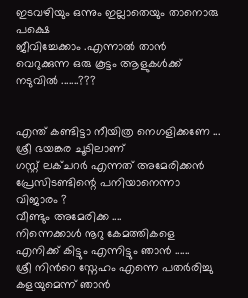ഇടവഴിയും ഒന്നും ഇല്ലാതെയും താനൊരു പക്ഷെ
ജീവിച്ചേക്കാം .എന്നാല്‍ താന്‍ വെറുക്കുന്ന ഒരു കൂട്ടം ആളുകള്‍ക്ക് നടുവില്‍ .......???


എന്ത് കണ്ടിട്ടാ നീയിത്ര നെഗളിക്കണേ ...
ശ്രീ ഭയങ്കര ചൂടിലാണ്
ഗസ്റ്റ്‌ ലക്ചറര്‍ എന്നത് അമേരിക്കന്‍ പ്രേസിടണ്ടിന്റെ പനിയാനെന്നാ വിജാരം ?
വീണ്ടും അമേരിക്ക ....
നിന്നെക്കാള്‍ നൂറു കേമത്തികളെ എനിക്ക് കിട്ടും എന്നിട്ടും ഞാന്‍ ......
ശ്രീ നിന്‍റെ സ്നേഹം എന്നെ പതര്‍രിച്ചു കളയുമെന്ന് ഞാന്‍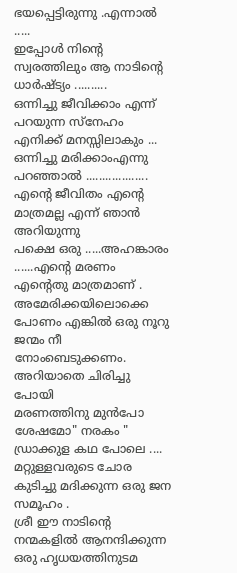ഭയപ്പെട്ടിരുന്നു .എന്നാല്‍ .....
ഇപ്പോള്‍ നിന്‍റെ സ്വരത്തിലും ആ നാടിന്‍റെ ധാര്‍ഷ്ട്യം ..........
ഒന്നിച്ചു ജീവിക്കാം എന്ന് പറയുന്ന സ്നേഹം എനിക്ക് മനസ്സിലാകും ...
ഒന്നിച്ചു മരിക്കാംഎന്നു പറഞ്ഞാല്‍ ...................
എന്‍റെ ജീവിതം എന്‍റെ മാത്രമല്ല എന്ന് ഞാന്‍ അറിയുന്നു
പക്ഷെ ഒരു .....അഹങ്കാരം ......എന്‍റെ മരണം എന്‍റെതു മാത്രമാണ് .
അമേരിക്കയിലൊക്കെ പോണം എങ്കില്‍ ഒരു നൂറു ജന്മം നീ നോംബെടുക്കണം.
അറിയാതെ ചിരിച്ചു പോയി
മരണത്തിനു മുന്‍പോ ശേഷമോ" നരകം "
ഡ്രാക്കുള കഥ പോലെ ....
മറ്റുള്ളവരുടെ ചോര കുടിച്ചു മദിക്കുന്ന ഒരു ജന സമൂഹം .
ശ്രീ ഈ നാടിന്‍റെ നന്മകളില്‍ ആനന്ദിക്കുന്ന ഒരു ഹൃധയത്തിനുടമ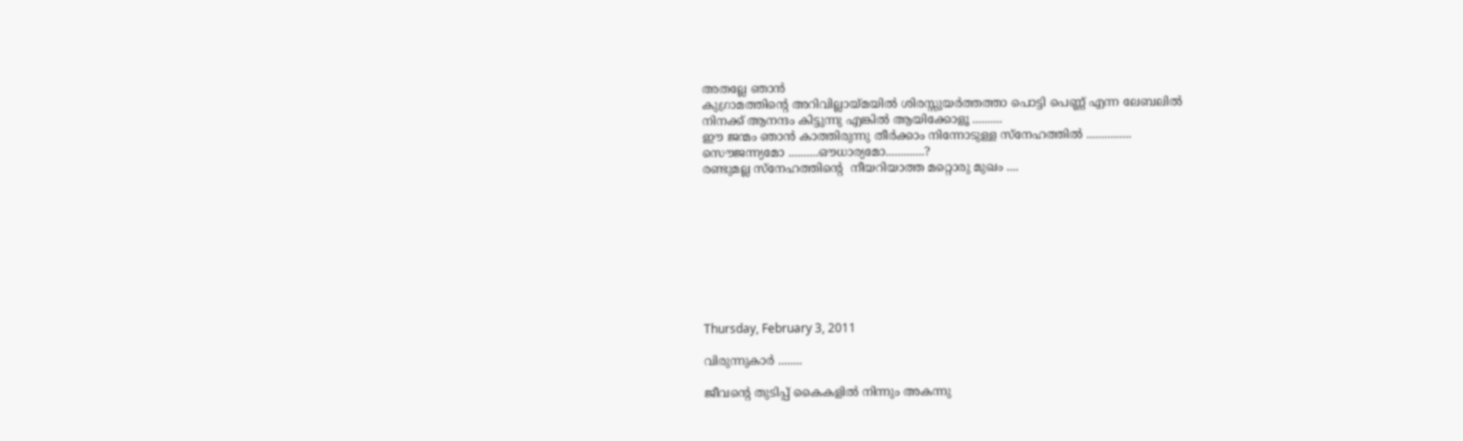അതല്ലേ ഞാന്‍
കുഗ്രാമത്തിന്റെ അറിവില്ലായ്മയില്‍ ശിരസ്സുയര്‍ത്തത്താ പൊട്ടി പെണ്ണ് എന്ന ലേബലില്‍
നിനക്ക് ആനന്ദം കിട്ടുന്നു എങ്കില്‍ ആയിക്കോളൂ ..........
ഈ ജന്മം ഞാന്‍ കാത്തിരുന്നു തീര്‍ക്കാം നിന്നോടുള്ള സ്നേഹത്തില്‍ ...............
സൌജന്ന്യമോ ..........ഔധാര്യമോ.............?
രണ്ടുമല്ല സ്നേഹത്തിന്റെ  നീയറിയാത്ത മറ്റൊരു മുഖം ....









Thursday, February 3, 2011

വിരുന്നുകാര്‍ ........

ജീവന്റെ തുടിപ്പ് കൈകളില്‍ നിന്നും അകന്നു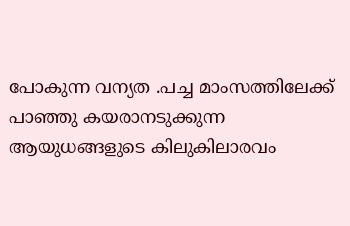പോകുന്ന വന്യത .പച്ച മാംസത്തിലേക്ക് പാഞ്ഞു കയരാനടുക്കുന്ന ആയുധങ്ങളുടെ കിലുകിലാരവം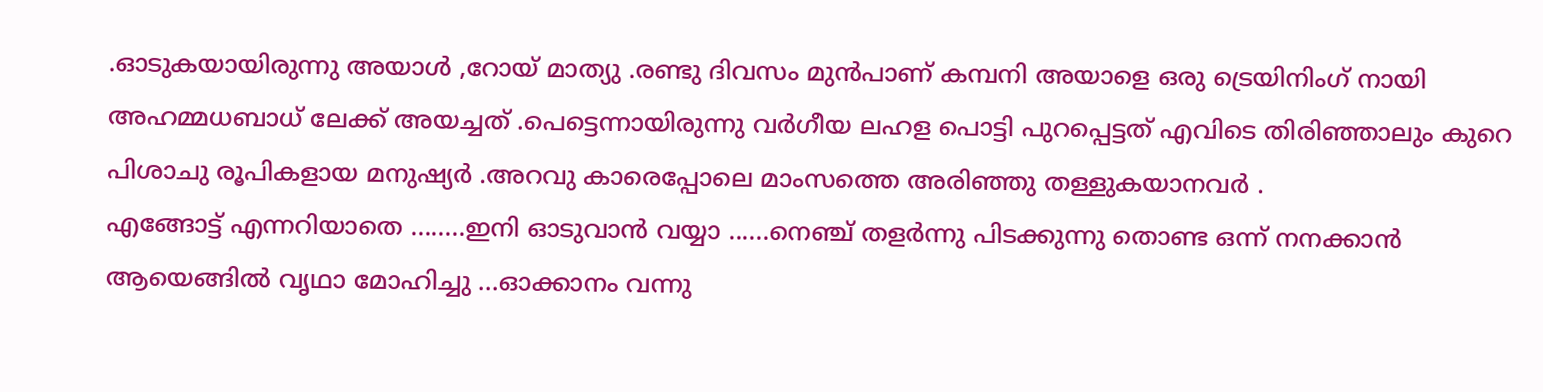.ഓടുകയായിരുന്നു അയാള്‍ ,റോയ് മാത്യു .രണ്ടു ദിവസം മുന്‍പാണ്‌ കമ്പനി അയാളെ ഒരു ട്രെയിനിംഗ് നായി അഹമ്മധബാധ് ലേക്ക് അയച്ചത് .പെട്ടെന്നായിരുന്നു വര്‍ഗീയ ലഹള പൊട്ടി പുറപ്പെട്ടത്‌ എവിടെ തിരിഞ്ഞാലും കുറെ പിശാചു രൂപികളായ മനുഷ്യര്‍ .അറവു കാരെപ്പോലെ മാംസത്തെ അരിഞ്ഞു തള്ളുകയാനവര്‍ .
എങ്ങോട്ട് എന്നറിയാതെ ........ഇനി ഓടുവാന്‍ വയ്യാ ......നെഞ്ച് തളര്‍ന്നു പിടക്കുന്നു തൊണ്ട ഒന്ന് നനക്കാന്‍ ആയെങ്ങില്‍ വൃഥാ മോഹിച്ചു ...ഓക്കാനം വന്നു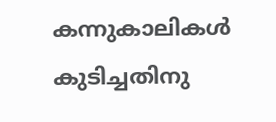കന്നുകാലികള്‍ കുടിച്ചതിനു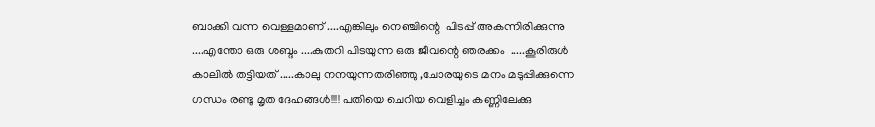ബാക്കി വന്ന വെള്ളമാണ് ....എങ്കിലും നെഞ്ചിന്റെ  പിടപ്പ് അകന്നിരിക്കുന്നു ....എന്തോ ഒരു ശബ്ദം ....കുതറി പിടയുന്ന ഒരു ജീവന്റെ ഞരക്കം  .....കൂരിരുള്‍ കാലില്‍ തട്ടിയത് .....കാലു നനയുന്നതരിഞ്ഞു ,ചോരയുടെ മനം മടുപ്പിക്കുന്നെ ഗന്ധം രണ്ടു മൃത ദേഹങ്ങള്‍!!!! പതിയെ ചെറിയ വെളിച്ചം കണ്ണിലേക്കു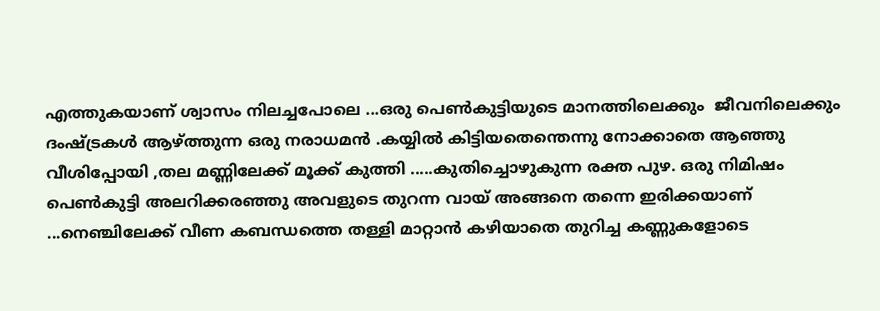എത്തുകയാണ് ശ്വാസം നിലച്ചപോലെ ...ഒരു പെണ്‍കുട്ടിയുടെ മാനത്തിലെക്കും  ജീവനിലെക്കും ദംഷ്ട്രകള്‍ ആഴ്ത്തുന്ന ഒരു നരാധമന്‍ .കയ്യില്‍ കിട്ടിയതെന്തെന്നു നോക്കാതെ ആഞ്ഞു വീശിപ്പോയി ,തല മണ്ണിലേക്ക് മൂക്ക് കുത്തി .....കുതിച്ചൊഴുകുന്ന രക്ത പുഴ. ഒരു നിമിഷം പെണ്‍കുട്ടി അലറിക്കരഞ്ഞു അവളുടെ തുറന്ന വായ്‌ അങ്ങനെ തന്നെ ഇരിക്കയാണ് ...നെഞ്ചിലേക്ക് വീണ കബന്ധത്തെ തള്ളി മാറ്റാന്‍ കഴിയാതെ തുറിച്ച കണ്ണുകളോടെ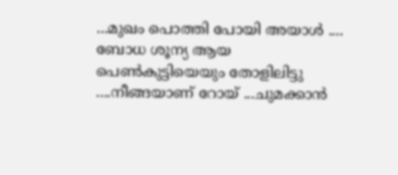...മുഖം പൊത്തി പോയി അയാള്‍ ....
ബോധ ശൂന്യ ആയ  പെണ്‍കുട്ടിയെയും തോളിലിട്ടു ....നീങ്ങയാണ് റോയ് ...ചുമക്കാന്‍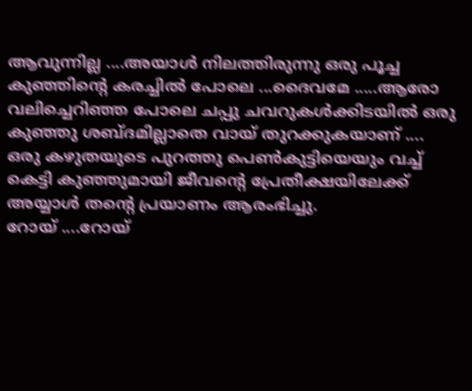ആവുന്നില്ല ....അയാള്‍ നിലത്തിരുന്നു ഒരു പൂച്ച കുഞ്ഞിന്റെ കരച്ചില്‍ പോലെ ...ദൈവമേ .....ആരോ വലിച്ചെറിഞ്ഞ പോലെ ചപ്പു ചവറുകള്‍ക്കിടയില്‍ ഒരു കുഞ്ഞു ശബ്ദമില്ലാതെ വായ്‌ തുറക്കുകയാണ് ....
ഒരു കഴുതയുടെ പുറത്തു പെണ്‍കുട്ടിയെയും വച്ച് കെട്ടി കുഞ്ഞുമായി ജീവന്റെ പ്രേതീക്ഷയിലേക്ക് അയ്യാള്‍ തന്‍റെ പ്രയാണം ആരംഭിച്ചു.
റോയ് ....റോയ്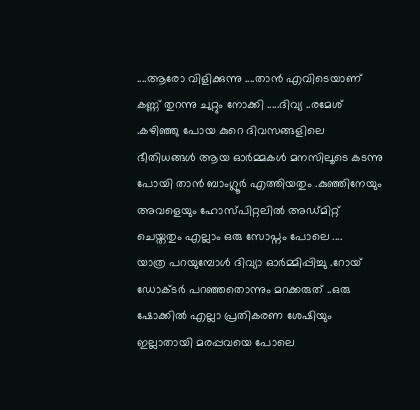....ആരോ വിളിക്കുന്നു ....താന്‍ എവിടെയാണ് കണ്ണ് തുറന്നു ചുറ്റും നോക്കി .....ദിവ്യ ..രമേശ്‌ .കഴിഞ്ഞു പോയ കുറെ ദിവസങ്ങളിലെ ഭീതിധങ്ങള്‍ ആയ ഓര്‍മ്മകള്‍ മനസിലൂടെ കടന്നു പോയി താന്‍ ബാംഗ്ലൂര്‍ എത്തിയതും .കുഞ്ഞിനേയും അവളെയും ഹോസ്പിറ്റലില്‍ അഡ്മിറ്റ്‌ ചെയ്തതും എല്ലാം ഒരു സോപ്നം പോലെ ....
യാത്ര പറയുമ്പോള്‍ ദിവ്യാ ഓര്‍മ്മിപ്പിച്ചു .റോയ് ഡോക്ടര്‍ പറഞ്ഞതൊന്നും മറക്കരുത് ..ഒരു ഷോക്കില്‍ എല്ലാ പ്രതികരണ ശേഷിയും ഇല്ലാതായി മരപ്പവയെ പോലെ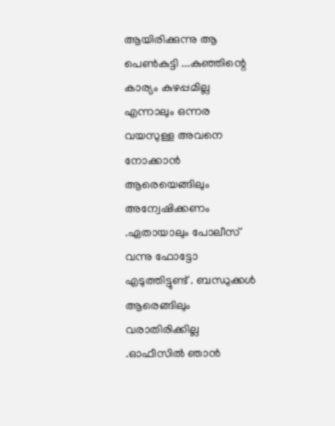ആയിരിക്കുന്നു ആ പെണ്‍കുട്ടി ...കുഞ്ഞിന്റെ കാര്യം കുഴപ്പമില്ല എന്നാലും ഒന്നര വയസുള്ള അവനെ നോക്കാന്‍ ആരെയെങ്ങിലും അന്വേഷിക്കണം .ഏതായാലും പോലീസ് വന്നു ഫോട്ടോ എടുത്തിട്ടുണ്ട് . ബന്ധുക്കള്‍ ആരെങ്ങിലും വരാതിരിക്കില്ല .ഓഫീസില്‍ ഞാന്‍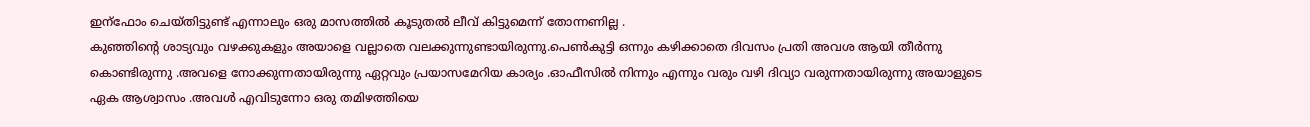ഇന്ഫോം ചെയ്തിട്ടുണ്ട് എന്നാലും ഒരു മാസത്തില്‍ കൂടുതല്‍ ലീവ് കിട്ടുമെന്ന് തോന്നണില്ല .
കുഞ്ഞിന്റെ ശാട്യവും വഴക്കുകളും അയാളെ വല്ലാതെ വലക്കുന്നുണ്ടായിരുന്നു.പെണ്‍കുട്ടി ഒന്നും കഴിക്കാതെ ദിവസം പ്രതി അവശ ആയി തീര്‍ന്നു കൊണ്ടിരുന്നു .അവളെ നോക്കുന്നതായിരുന്നു ഏറ്റവും പ്രയാസമേറിയ കാര്യം .ഓഫീസില്‍ നിന്നും എന്നും വരും വഴി ദിവ്യാ വരുന്നതായിരുന്നു അയാളുടെ ഏക ആശ്വാസം .അവള്‍ എവിടുന്നോ ഒരു തമിഴത്തിയെ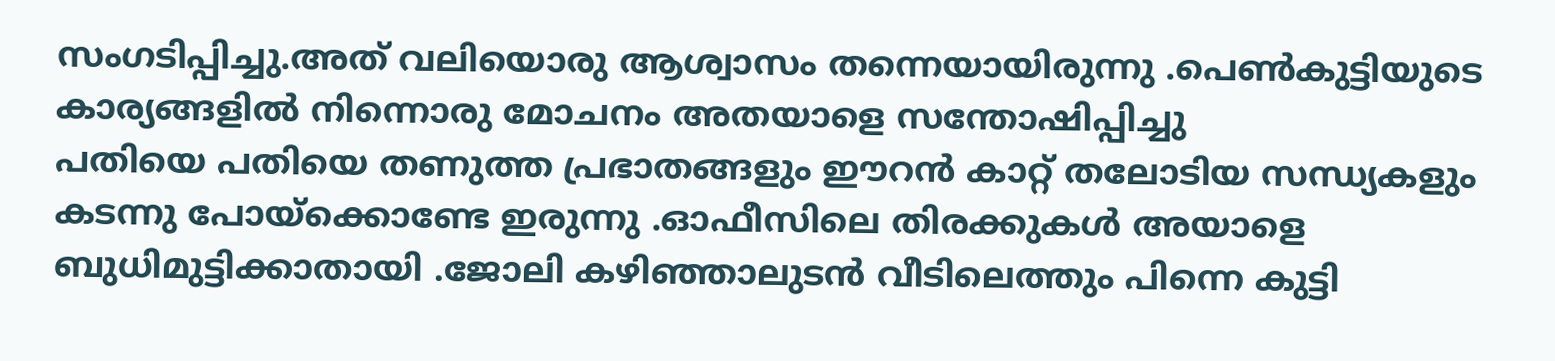സംഗടിപ്പിച്ചു.അത് വലിയൊരു ആശ്വാസം തന്നെയായിരുന്നു .പെണ്‍കുട്ടിയുടെ കാര്യങ്ങളില്‍ നിന്നൊരു മോചനം അതയാളെ സന്തോഷിപ്പിച്ചു
പതിയെ പതിയെ തണുത്ത പ്രഭാതങ്ങളും ഈറന്‍ കാറ്റ് തലോടിയ സന്ധ്യകളും കടന്നു പോയ്ക്കൊണ്ടേ ഇരുന്നു .ഓഫീസിലെ തിരക്കുകള്‍ അയാളെ ബുധിമുട്ടിക്കാതായി .ജോലി കഴിഞ്ഞാലുടന്‍ വീടിലെത്തും പിന്നെ കുട്ടി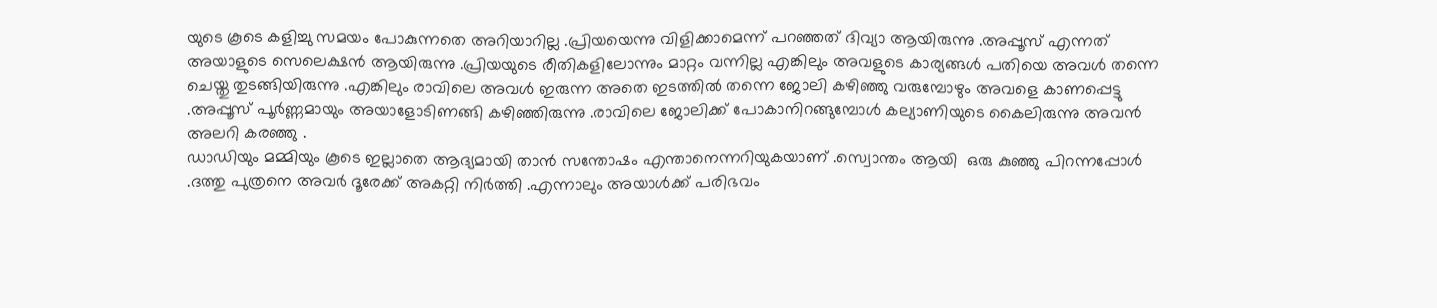യുടെ കൂടെ കളിച്ചു സമയം പോകുന്നതെ അറിയാറില്ല .പ്രിയയെന്നു വിളിക്കാമെന്ന് പറഞ്ഞത് ദിവ്യാ ആയിരുന്നു .അപ്പൂസ് എന്നത് അയാളുടെ സെലെക്ഷന്‍ ആയിരുന്നു .പ്രിയയുടെ രീതികളിലോന്നും മാറ്റം വന്നില്ല എങ്കിലും അവളുടെ കാര്യങ്ങള്‍ പതിയെ അവള്‍ തന്നെ ചെയ്തു തുടങ്ങിയിരുന്നു .എങ്കിലും രാവിലെ അവള്‍ ഇരുന്ന അതെ ഇടത്തില്‍ തന്നെ ജോലി കഴിഞ്ഞു വരുമ്പോഴും അവളെ കാണപ്പെട്ടു .അപ്പൂസ് പൂര്‍ണ്ണമായും അയാളോടിണങ്ങി കഴിഞ്ഞിരുന്നു .രാവിലെ ജോലിക്ക് പോകാനിറങ്ങുമ്പോള്‍ കല്യാണിയുടെ കൈലിരുന്നു അവന്‍ അലറി കരഞ്ഞു .
ഡാഡിയും മമ്മിയും കൂടെ ഇല്ലാതെ ആദ്യമായി താന്‍ സന്തോഷം എന്താനെന്നറിയുകയാണ് .സ്വൊന്തം ആയി  ഒരു കുഞ്ഞു പിറന്നപ്പോള്‍ .ദത്തു പുത്രനെ അവര്‍ ദൂരേക്ക് അകറ്റി നിര്‍ത്തി .എന്നാലും അയാള്‍ക്ക്‌ പരിഭവം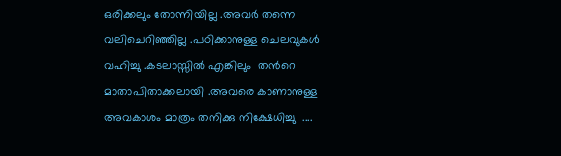ഒരിക്കലും തോന്നിയില്ല .അവര്‍ തന്നെ വലിചെറിഞ്ഞില്ല .പഠിക്കാനുള്ള ചെലവുകള്‍ വഹിച്ചു .കടലാസ്സില്‍ എങ്കിലും  തന്‍റെ മാതാപിതാക്കലായി .അവരെ കാണാനുള്ള അവകാശം മാത്രം തനിക്കു നിക്ഷേധിച്ചു  ....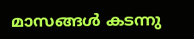മാസങ്ങള്‍ കടന്നു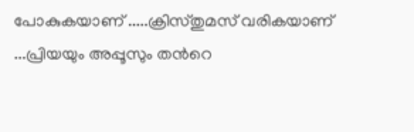പോകുകയാണ് .....ക്രിസ്തുമസ് വരികയാണ് ...പ്രിയയും അപ്പൂസും തന്‍റെ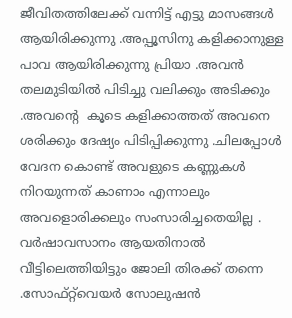ജീവിതത്തിലേക്ക് വന്നിട്ട് എട്ടു മാസങ്ങള്‍ ആയിരിക്കുന്നു .അപ്പൂസിനു കളിക്കാനുള്ള പാവ ആയിരിക്കുന്നു പ്രിയാ .അവന്‍ തലമുടിയില്‍ പിടിച്ചു വലിക്കും അടിക്കും .അവന്‍റെ  കൂടെ കളിക്കാത്തത് അവനെ ശരിക്കും ദേഷ്യം പിടിപ്പിക്കുന്നു .ചിലപ്പോള്‍ വേദന കൊണ്ട് അവളുടെ കണ്ണുകള്‍ നിറയുന്നത് കാണാം എന്നാലും അവളൊരിക്കലും സംസാരിച്ചതെയില്ല .
വര്‍ഷാവസാനം ആയതിനാല്‍ വീട്ടിലെത്തിയിട്ടും ജോലി തിരക്ക് തന്നെ .സോഫ്റ്റ്‌വെയര്‍ സോലുഷന്‍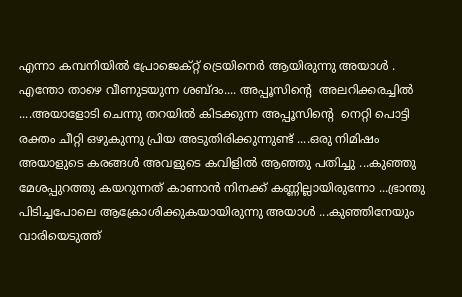എന്നാ കമ്പനിയില്‍ പ്രോജെക്റ്റ്‌ ട്രെയിനെര്‍ ആയിരുന്നു അയാള്‍ .
എന്തോ താഴെ വീണുടയുന്ന ശബ്ദം.... അപ്പൂസിന്റെ  അലറിക്കരച്ചില്‍ ....അയാളോടി ചെന്നു തറയില്‍ കിടക്കുന്ന അപ്പൂസിന്റെ  നെറ്റി പൊട്ടി രക്തം ചീറ്റി ഒഴുകുന്നു പ്രിയ അടുതിരിക്കുന്നുണ്ട് ....ഒരു നിമിഷം അയാളുടെ കരങ്ങള്‍ അവളുടെ കവിളില്‍ ആഞ്ഞു പതിച്ചു ...കുഞ്ഞു മേശപ്പുറത്തു കയറുന്നത് കാണാന്‍ നിനക്ക് കണ്ണില്ലായിരുന്നോ ...ഭ്രാന്തു പിടിച്ചപോലെ ആക്രോശിക്കുകയായിരുന്നു അയാള്‍ ...കുഞ്ഞിനേയും  വാരിയെടുത്ത്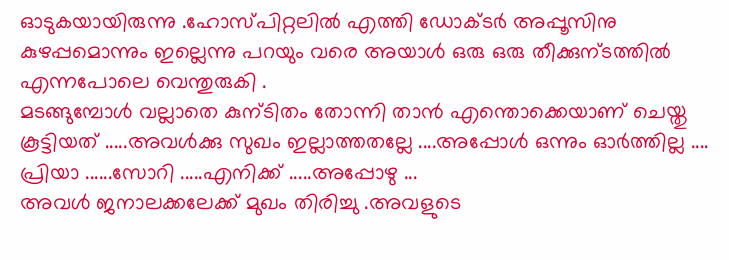ഓടുകയായിരുന്നു .ഹോസ്പിറ്റലില്‍ എത്തി ഡോക്ടര്‍ അപ്പൂസിനു കുഴപ്പമൊന്നും ഇല്ലെന്നു പറയും വരെ അയാള്‍ ഒരു ഒരു തീക്കുന്ടത്തില്‍ എന്നപോലെ വെന്തുരുകി .
മടങ്ങുമ്പോള്‍ വല്ലാതെ കുന്ടിതം തോന്നി താന്‍ എന്തൊക്കെയാണ് ചെയ്തു കൂട്ടിയത് .....അവള്‍ക്കു സുഖം ഇല്ലാത്തതല്ലേ ....അപ്പോള്‍ ഒന്നും ഓര്‍ത്തില്ല ....
പ്രിയാ ......സോറി .....എനിക്ക് .....അപ്പോഴു ...
അവള്‍ ജനാലക്കലേക്ക് മുഖം തിരിച്ചു .അവളുടെ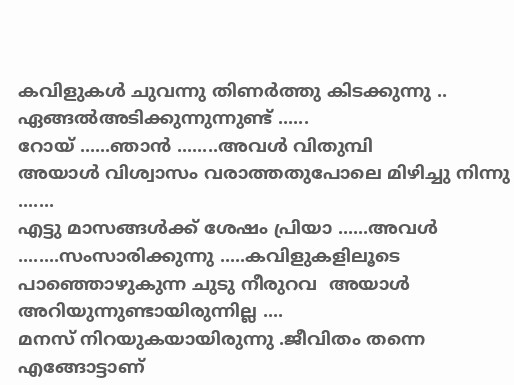കവിളുകള്‍ ചുവന്നു തിണര്‍ത്തു കിടക്കുന്നു ..
ഏങ്ങല്‍അടിക്കുന്നുന്നുണ്ട് ......
റോയ് ......ഞാന്‍ ........അവള്‍ വിതുമ്പി
അയാള്‍ വിശ്വാസം വരാത്തതുപോലെ മിഴിച്ചു നിന്നു .......
എട്ടു മാസങ്ങള്‍ക്ക് ശേഷം പ്രിയാ ......അവള്‍ ........സംസാരിക്കുന്നു .....കവിളുകളിലൂടെ പാഞ്ഞൊഴുകുന്ന ചുടു നീരുറവ  അയാള്‍ അറിയുന്നുണ്ടായിരുന്നില്ല ....
മനസ് നിറയുകയായിരുന്നു .ജീവിതം തന്നെ എങ്ങോട്ടാണ്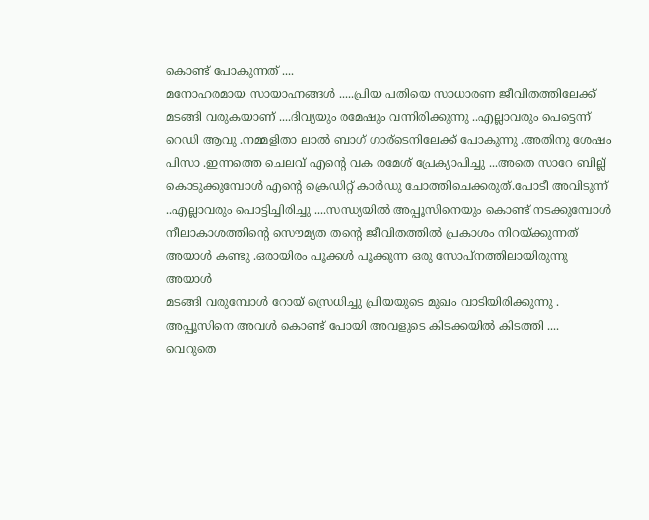കൊണ്ട് പോകുന്നത് ....
മനോഹരമായ സായാഹ്നങ്ങള്‍ .....പ്രിയ പതിയെ സാധാരണ ജീവിതത്തിലേക്ക് മടങ്ങി വരുകയാണ് ....ദിവ്യയും രമേഷും വന്നിരിക്കുന്നു ..എല്ലാവരും പെട്ടെന്ന് റെഡി ആവു .നമ്മളിതാ ലാല്‍ ബാഗ്‌ ഗാര്ടെനിലേക്ക് പോകുന്നു .അതിനു ശേഷം പിസാ .ഇന്നത്തെ ചെലവ് എന്‍റെ വക രമേശ്‌ പ്രേക്യാപിച്ചു ...അതെ സാറേ ബില്ല് കൊടുക്കുമ്പോള്‍ എന്‍റെ ക്രെഡിറ്റ് കാര്‍ഡു ചോത്തിചെക്കരുത്‌.പോടീ അവിടുന്ന് ..എല്ലാവരും പൊട്ടിച്ചിരിച്ചു ....സന്ധ്യയില്‍ അപ്പൂസിനെയും കൊണ്ട് നടക്കുമ്പോള്‍ നീലാകാശത്തിന്റെ സൌമ്യത തന്‍റെ ജീവിതത്തില്‍ പ്രകാശം നിറയ്ക്കുന്നത് അയാള്‍ കണ്ടു .ഒരായിരം പൂക്കള്‍ പൂക്കുന്ന ഒരു സോപ്നത്തിലായിരുന്നു അയാള്‍
മടങ്ങി വരുമ്പോള്‍ റോയ് സ്രെധിച്ചു പ്രിയയുടെ മുഖം വാടിയിരിക്കുന്നു .
അപ്പൂസിനെ അവള്‍ കൊണ്ട് പോയി അവളുടെ കിടക്കയില്‍ കിടത്തി ....
വെറുതെ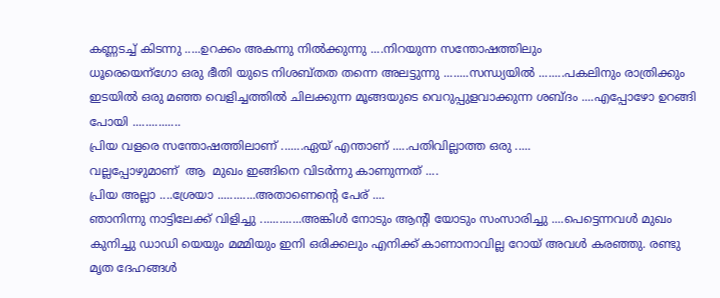കണ്ണടച്ച് കിടന്നു .....ഉറക്കം അകന്നു നില്‍ക്കുന്നു ....നിറയുന്ന സന്തോഷത്തിലും
ധൂരെയെന്ഗോ ഒരു ഭീതി യുടെ നിശബ്തത തന്നെ അലട്ടുന്നു ........സന്ധ്യയില്‍ ........പകലിനും രാത്രിക്കും ഇടയില്‍ ഒരു മഞ്ഞ വെളിച്ചത്തില്‍ ചിലക്കുന്ന മൂങ്ങയുടെ വെറുപ്പുളവാക്കുന്ന ശബ്ദം ....എപ്പോഴോ ഉറങ്ങി പോയി ...............
പ്രിയ വളരെ സന്തോഷത്തിലാണ് .......ഏയ്‌ എന്താണ് .....പതിവില്ലാത്ത ഒരു .....
വല്ലപ്പോഴുമാണ്  ആ  മുഖം ഇങ്ങിനെ വിടര്‍ന്നു കാണുന്നത് ....
പ്രിയ അല്ലാ ....ശ്രേയാ ............അതാണെന്റെ പേര് ....
ഞാനിന്നു നാട്ടിലേക്ക് വിളിച്ചു .............അങ്കിള്‍ നോടും ആന്റി യോടും സംസാരിച്ചു ....പെട്ടെന്നവള്‍ മുഖം കുനിച്ചു ഡാഡി യെയും മമ്മിയും ഇനി ഒരിക്കലും എനിക്ക് കാണാനാവില്ല റോയ് അവള്‍ കരഞ്ഞു. രണ്ടു മൃത ദേഹങ്ങള്‍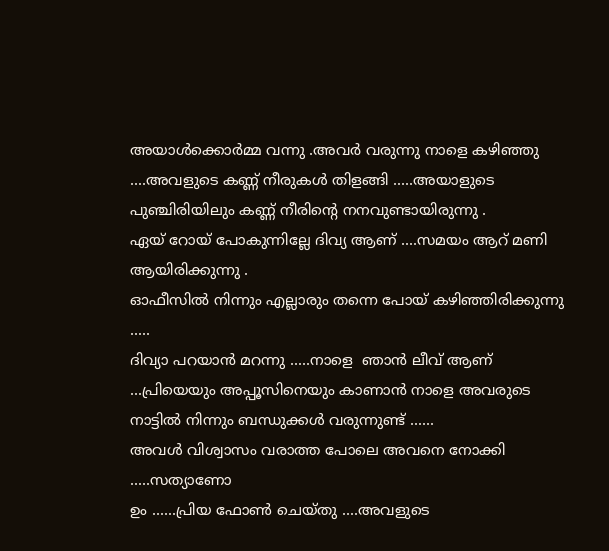അയാള്‍ക്കൊര്‍മ്മ വന്നു .അവര്‍ വരുന്നു നാളെ കഴിഞ്ഞു ....അവളുടെ കണ്ണ് നീരുകള്‍ തിളങ്ങി .....അയാളുടെ പുഞ്ചിരിയിലും കണ്ണ് നീരിന്റെ നനവുണ്ടായിരുന്നു .
ഏയ്‌ റോയ് പോകുന്നില്ലേ ദിവ്യ ആണ് ....സമയം ആറ് മണി ആയിരിക്കുന്നു .
ഓഫീസില്‍ നിന്നും എല്ലാരും തന്നെ പോയ്‌ കഴിഞ്ഞിരിക്കുന്നു .....
ദിവ്യാ പറയാന്‍ മറന്നു .....നാളെ  ഞാന്‍ ലീവ് ആണ് ...പ്രിയെയും അപ്പൂസിനെയും കാണാന്‍ നാളെ അവരുടെ നാട്ടില്‍ നിന്നും ബന്ധുക്കള്‍ വരുന്നുണ്ട് ......
അവള്‍ വിശ്വാസം വരാത്ത പോലെ അവനെ നോക്കി .....സത്യാണോ
ഉം ......പ്രിയ ഫോണ്‍ ചെയ്തു ....അവളുടെ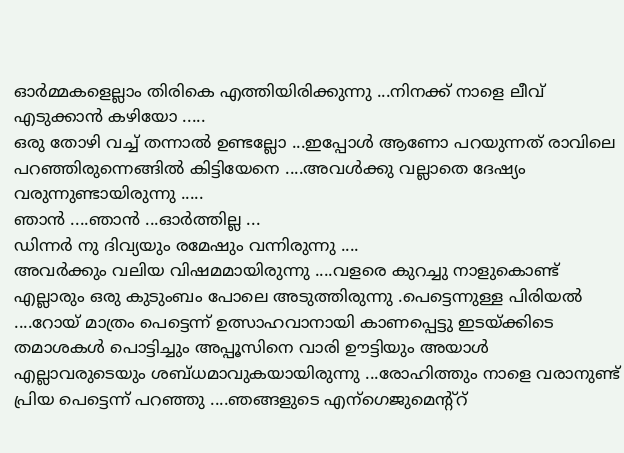ഓര്‍മ്മകളെല്ലാം തിരികെ എത്തിയിരിക്കുന്നു ...നിനക്ക് നാളെ ലീവ് എടുക്കാന്‍ കഴിയോ .....
ഒരു തോഴി വച്ച് തന്നാല്‍ ഉണ്ടല്ലോ ...ഇപ്പോള്‍ ആണോ പറയുന്നത് രാവിലെ പറഞ്ഞിരുന്നെങ്ങില്‍ കിട്ടിയേനെ ....അവള്‍ക്കു വല്ലാതെ ദേഷ്യം വരുന്നുണ്ടായിരുന്നു .....
ഞാന്‍ ....ഞാന്‍ ...ഓര്‍ത്തില്ല ...
ഡിന്നര്‍ നു ദിവ്യയും രമേഷും വന്നിരുന്നു ....
അവര്‍ക്കും വലിയ വിഷമമായിരുന്നു ....വളരെ കുറച്ചു നാളുകൊണ്ട് എല്ലാരും ഒരു കുടുംബം പോലെ അടുത്തിരുന്നു .പെട്ടെന്നുള്ള പിരിയല്‍ ....റോയ് മാത്രം പെട്ടെന്ന് ഉത്സാഹവാനായി കാണപ്പെട്ടു ഇടയ്ക്കിടെ തമാശകള്‍ പൊട്ടിച്ചും അപ്പൂസിനെ വാരി ഊട്ടിയും അയാള്‍ എല്ലാവരുടെയും ശബ്ധമാവുകയായിരുന്നു ...രോഹിത്തും നാളെ വരാനുണ്ട് പ്രിയ പെട്ടെന്ന് പറഞ്ഞു ....ഞങ്ങളുടെ എന്ഗെജുമെന്റ്റ്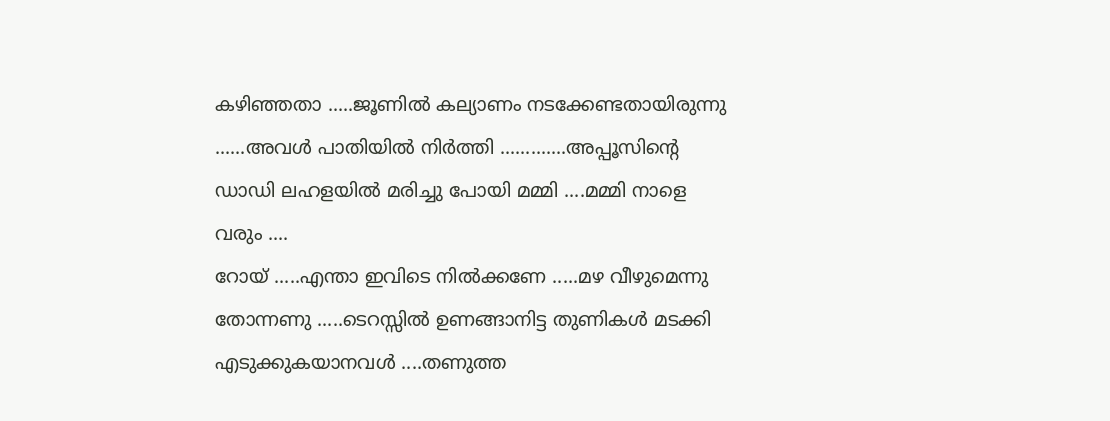കഴിഞ്ഞതാ .....ജൂണില്‍ കല്യാണം നടക്കേണ്ടതായിരുന്നു ......അവള്‍ പാതിയില്‍ നിര്‍ത്തി .............അപ്പൂസിന്റെ ഡാഡി ലഹളയില്‍ മരിച്ചു പോയി മമ്മി ....മമ്മി നാളെ വരും ....
റോയ് .....എന്താ ഇവിടെ നില്‍ക്കണേ .....മഴ വീഴുമെന്നു തോന്നണു .....ടെറസ്സില്‍ ഉണങ്ങാനിട്ട തുണികള്‍ മടക്കി എടുക്കുകയാനവള്‍ ....തണുത്ത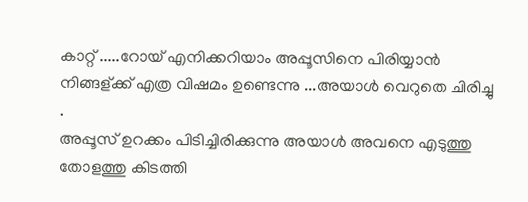കാറ്റ് .....റോയ് എനിക്കറിയാം അപ്പൂസിനെ പിരിയ്യാന്‍ നിങ്ങള്ക്ക് എത്ര വിഷമം ഉണ്ടെന്നു ...അയാള്‍ വെറുതെ ചിരിച്ചു .
അപ്പൂസ് ഉറക്കം പിടിച്ചിരിക്കുന്നു അയാള്‍ അവനെ എടുത്തു തോളത്തു കിടത്തി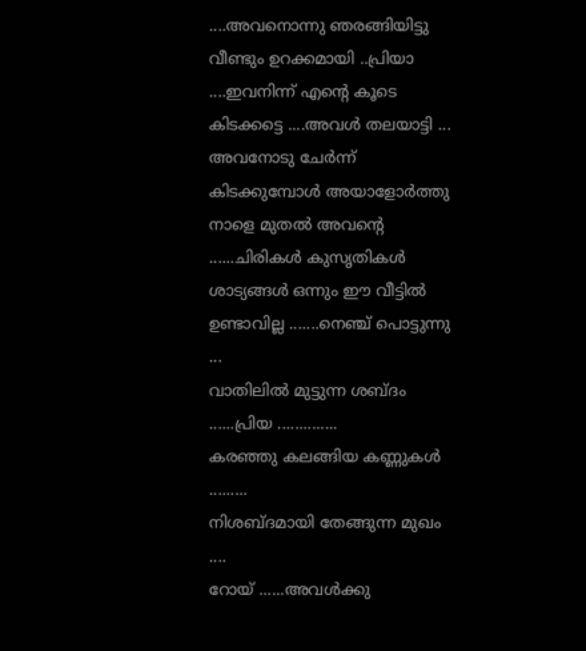....അവനൊന്നു ഞരങ്ങിയിട്ടു വീണ്ടും ഉറക്കമായി ..പ്രിയാ ....ഇവനിന്ന് എന്‍റെ കൂടെ കിടക്കട്ടെ ....അവള്‍ തലയാട്ടി ...
അവനോടു ചേര്‍ന്ന് കിടക്കുമ്പോള്‍ അയാളോര്‍ത്തു നാളെ മുതല്‍ അവന്‍റെ ......ചിരികള്‍ കുസൃതികള്‍ ശാട്യങ്ങള്‍ ഒന്നും ഈ വീട്ടില്‍ ഉണ്ടാവില്ല .......നെഞ്ച് പൊട്ടുന്നു ...
വാതിലില്‍ മുട്ടുന്ന ശബ്ദം ......പ്രിയ ..............
കരഞ്ഞു കലങ്ങിയ കണ്ണുകള്‍ .........
നിശബ്ദമായി തേങ്ങുന്ന മുഖം ....
റോയ് ......അവള്‍ക്കു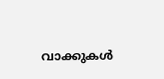വാക്കുകള്‍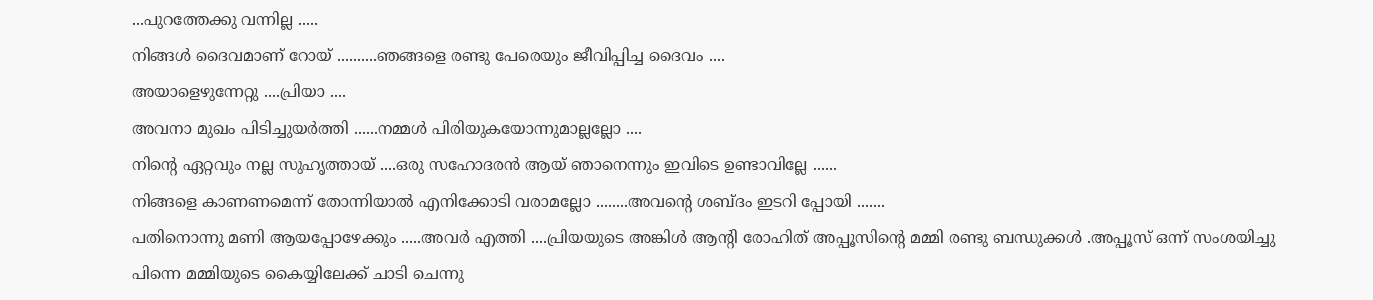...പുറത്തേക്കു വന്നില്ല .....
നിങ്ങള്‍ ദൈവമാണ് റോയ് ..........ഞങ്ങളെ രണ്ടു പേരെയും ജീവിപ്പിച്ച ദൈവം ....
അയാളെഴുന്നേറ്റു ....പ്രിയാ ....
അവനാ മുഖം പിടിച്ചുയര്‍ത്തി ......നമ്മള്‍ പിരിയുകയോന്നുമാല്ലല്ലോ ....
നിന്‍റെ ഏറ്റവും നല്ല സുഹൃത്തായ് ....ഒരു സഹോദരന്‍ ആയ് ഞാനെന്നും ഇവിടെ ഉണ്ടാവില്ലേ ......
നിങ്ങളെ കാണണമെന്ന് തോന്നിയാല്‍ എനിക്കോടി വരാമല്ലോ ........അവന്‍റെ ശബ്ദം ഇടറി പ്പോയി .......
പതിനൊന്നു മണി ആയപ്പോഴേക്കും .....അവര്‍ എത്തി ....പ്രിയയുടെ അങ്കിള്‍ ആന്റി രോഹിത് അപ്പൂസിന്റെ മമ്മി രണ്ടു ബന്ധുക്കള്‍ .അപ്പൂസ് ഒന്ന് സംശയിച്ചു പിന്നെ മമ്മിയുടെ കൈയ്യിലേക്ക് ചാടി ചെന്നു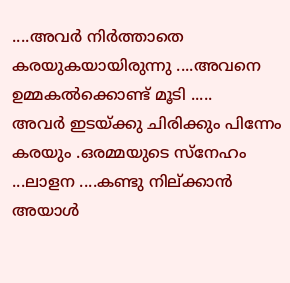....അവര്‍ നിര്‍ത്താതെ കരയുകയായിരുന്നു ....അവനെ ഉമ്മകല്‍ക്കൊണ്ട് മൂടി .....
അവര്‍ ഇടയ്ക്കു ചിരിക്കും പിന്നേം കരയും .ഒരമ്മയുടെ സ്നേഹം ...ലാളന ....കണ്ടു നില്ക്കാന്‍ അയാള്‍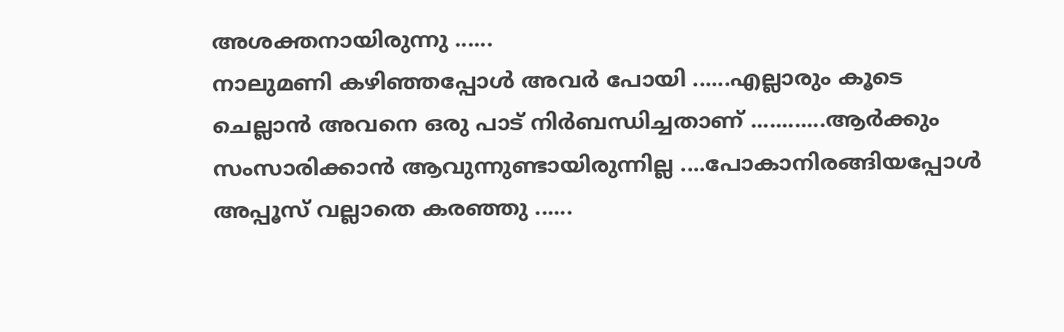അശക്തനായിരുന്നു ......
നാലുമണി കഴിഞ്ഞപ്പോള്‍ അവര്‍ പോയി ......എല്ലാരും കൂടെ ചെല്ലാന്‍ അവനെ ഒരു പാട് നിര്‍ബന്ധിച്ചതാണ്‌ ............ആര്‍ക്കും സംസാരിക്കാന്‍ ആവുന്നുണ്ടായിരുന്നില്ല ....പോകാനിരങ്ങിയപ്പോള്‍ അപ്പൂസ് വല്ലാതെ കരഞ്ഞു ......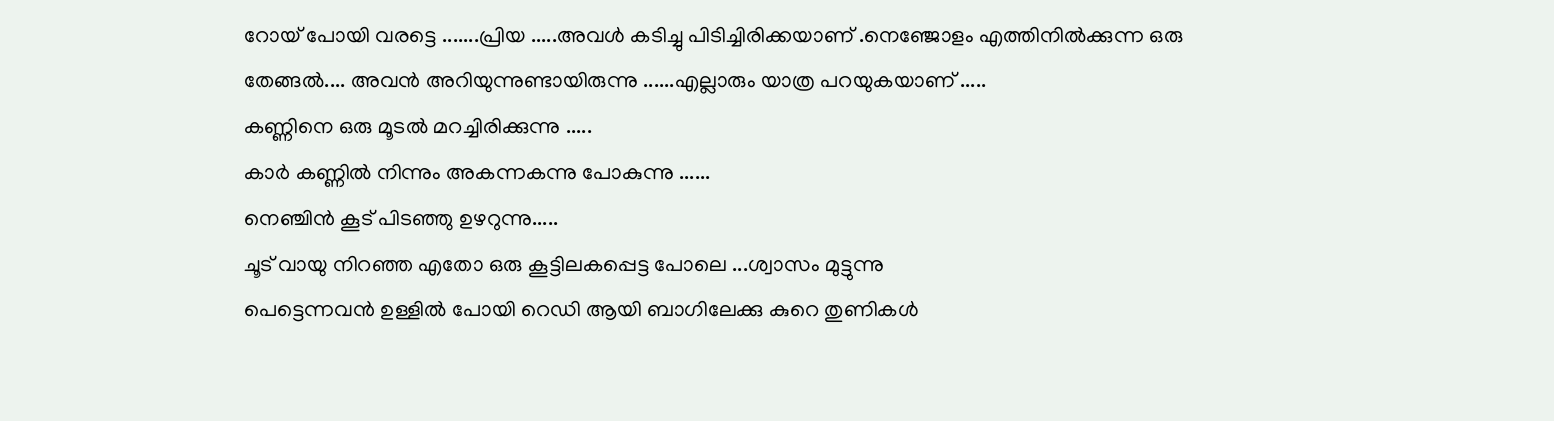റോയ് പോയി വരട്ടെ .......പ്രിയ .....അവള്‍ കടിച്ചു പിടിച്ചിരിക്കയാണ്‌ .നെഞ്ജോളം എത്തിനില്‍ക്കുന്ന ഒരു തേങ്ങല്‍.... അവന്‍ അറിയുന്നുണ്ടായിരുന്നു ......എല്ലാരും യാത്ര പറയുകയാണ്‌ .....
കണ്ണിനെ ഒരു മൂടല്‍ മറച്ചിരിക്കുന്നു .....
കാര്‍ കണ്ണില്‍ നിന്നും അകന്നകന്നു പോകുന്നു ......
നെഞ്ചിന്‍ കൂട് പിടഞ്ഞു ഉഴറുന്നു.....
ചൂട് വായു നിറഞ്ഞ എതോ ഒരു കൂട്ടിലകപ്പെട്ട പോലെ ...ശ്വാസം മുട്ടുന്നു
പെട്ടെന്നവന്‍ ഉള്ളില്‍ പോയി റെഡി ആയി ബാഗിലേക്കു കുറെ തുണികള്‍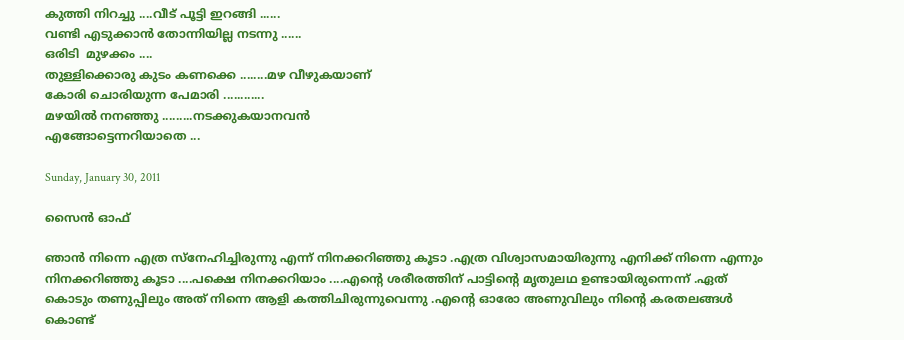കുത്തി നിറച്ചു ....വീട് പൂട്ടി ഇറങ്ങി ......
വണ്ടി എടുക്കാന്‍ തോന്നിയില്ല നടന്നു ......
ഒരിടി  മുഴക്കം ....
തുള്ളിക്കൊരു കുടം കണക്കെ ........മഴ വീഴുകയാണ്
കോരി ചൊരിയുന്ന പേമാരി ............
മഴയില്‍ നനഞ്ഞു .........നടക്കുകയാനവന്‍
എങ്ങോട്ടെന്നറിയാതെ ...

Sunday, January 30, 2011

സൈന്‍ ഓഫ്‌

ഞാന്‍ നിന്നെ എത്ര സ്നേഹിച്ചിരുന്നു എന്ന് നിനക്കറിഞ്ഞു കൂടാ .എത്ര വിശ്വാസമായിരുന്നു എനിക്ക് നിന്നെ എന്നും നിനക്കറിഞ്ഞു കൂടാ ....പക്ഷെ നിനക്കറിയാം ....എന്റെ ശരീരത്തിന് പാട്ടിന്റെ മൃതുലഥ ഉണ്ടായിരുന്നെന്ന് .ഏത് കൊടും തണുപ്പിലും അത് നിന്നെ ആളി കത്തിചിരുന്നുവെന്നു .എന്റെ ഓരോ അണുവിലും നിന്റെ കരതലങ്ങള്‍ കൊണ്ട്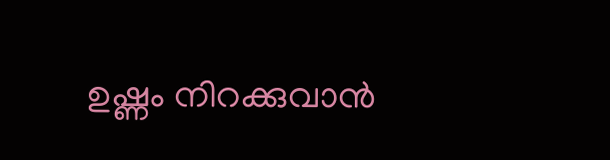ഉഷ്ണം നിറക്കുവാന്‍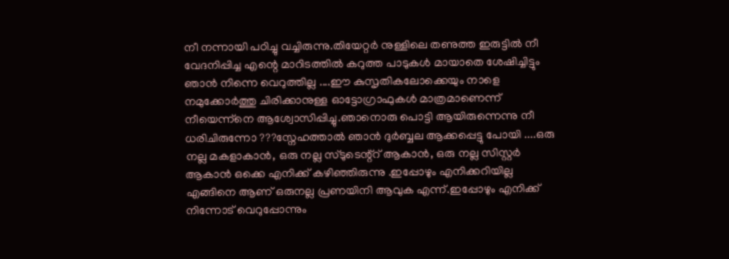നീ നന്നായി പഠിച്ചു വച്ചിരുന്നു.തിയേറ്റര്‍ നുള്ളിലെ തണുത്ത ഇരുട്ടില്‍ നീ വേദനിപ്പിച്ച എന്റെ മാറിടത്തില്‍ കറുത്ത പാടുകള്‍ മായാതെ ശേഷിച്ചിട്ടും ഞാന്‍ നിന്നെ വെറുത്തില്ല ....ഈ കുസൃതികലോക്കെയും നാളെ നമുക്കോര്‍ത്തു ചിരിക്കാനുള്ള ഓട്ടോഗ്രാഫുകള്‍ മാത്രമാണെന്ന് നീയെന്ന്നെ ആശ്വോസിപ്പിച്ചു.ഞാനൊരു പൊട്ടി ആയിരുന്നെന്നു നീ ധരിചിരുന്നോ ???സ്നേഹത്താല്‍ ഞാന്‍ ദുര്‍ബ്ബല ആക്കപ്പെട്ടു പോയി ....ഒരു നല്ല മകളാകാന്‍, ഒരു നല്ല സ്ടുടെന്റ്റ്‌ ആകാന്‍, ഒരു നല്ല സിസ്റ്റര്‍ ആകാന്‍ ഒക്കെ എനിക്ക് കഴിഞ്ഞിരുന്നു .ഇപ്പോഴും എനിക്കറിയില്ല എങ്ങിനെ ആണ് ഒരുനല്ല പ്രണയിനി ആവുക എന്ന്.ഇപ്പോഴും എനിക്ക് നിന്നോട് വെറുപ്പോന്നും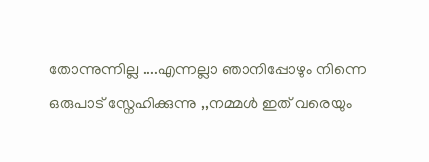തോന്നുന്നില്ല ....എന്നല്ലാ ഞാനിപ്പോഴും നിന്നെ ഒരുപാട് സ്നേഹിക്കുന്നു ,,നമ്മള്‍ ഇത് വരെയും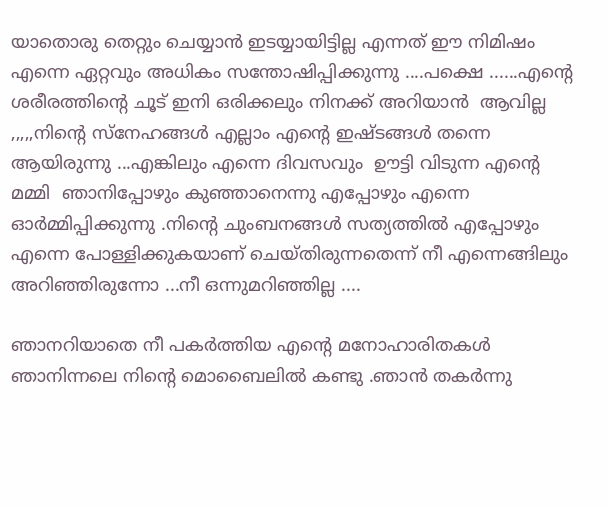യാതൊരു തെറ്റും ചെയ്യാന്‍ ഇടയ്യായിട്ടില്ല എന്നത് ഈ നിമിഷം എന്നെ ഏറ്റവും അധികം സന്തോഷിപ്പിക്കുന്നു ....പക്ഷെ ......എന്റെ ശരീരത്തിന്റെ ചൂട് ഇനി ഒരിക്കലും നിനക്ക് അറിയാന്‍  ആവില്ല ,,,,,നിന്റെ സ്നേഹങ്ങള്‍ എല്ലാം എന്റെ ഇഷ്ടങ്ങള്‍ തന്നെ ആയിരുന്നു ...എങ്കിലും എന്നെ ദിവസവും  ഊട്ടി വിടുന്ന എന്റെ മമ്മി  ഞാനിപ്പോഴും കുഞ്ഞാനെന്നു എപ്പോഴും എന്നെ ഓര്‍മ്മിപ്പിക്കുന്നു .നിന്റെ ചുംബനങ്ങള്‍ സത്യത്തില്‍ എപ്പോഴും എന്നെ പോള്ളിക്കുകയാണ് ചെയ്തിരുന്നതെന്ന് നീ എന്നെങ്ങിലും അറിഞ്ഞിരുന്നോ ...നീ ഒന്നുമറിഞ്ഞില്ല ....

ഞാനറിയാതെ നീ പകര്‍ത്തിയ എന്‍റെ മനോഹാരിതകള്‍ ഞാനിന്നലെ നിന്‍റെ മൊബൈലില്‍ കണ്ടു .ഞാന്‍ തകര്‍ന്നു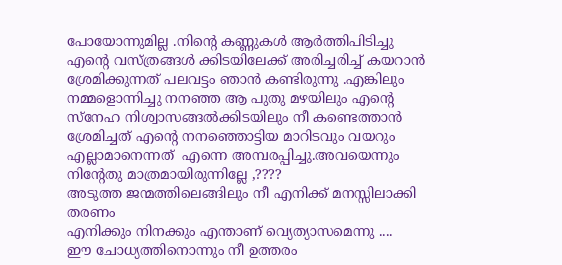പോയോന്നുമില്ല .നിന്‍റെ കണ്ണുകള്‍ ആര്‍ത്തിപിടിച്ചു എന്‍റെ വസ്ത്രങ്ങള്‍ ക്കിടയിലേക്ക് അരിച്ചരിച്ച് കയറാന്‍ ശ്രേമിക്കുന്നത് പലവട്ടം ഞാന്‍ കണ്ടിരുന്നു .എങ്കിലും നമ്മളൊന്നിച്ചു നനഞ്ഞ ആ പുതു മഴയിലും എന്‍റെ സ്നേഹ നിശ്വാസങ്ങല്‍ക്കിടയിലും നീ കണ്ടെത്താന്‍ ശ്രേമിച്ചത് എന്‍റെ നനഞ്ഞൊട്ടിയ മാറിടവും വയറും എല്ലാമാനെന്നത്  എന്നെ അമ്പരപ്പിച്ചു.അവയെന്നും നിന്റേതു മാത്രമായിരുന്നില്ലേ ,????
അടുത്ത ജന്മത്തിലെങ്ങിലും നീ എനിക്ക് മനസ്സിലാക്കി തരണം
എനിക്കും നിനക്കും എന്താണ് വ്യെത്യാസമെന്നു ....
ഈ ചോധ്യത്തിനൊന്നും നീ ഉത്തരം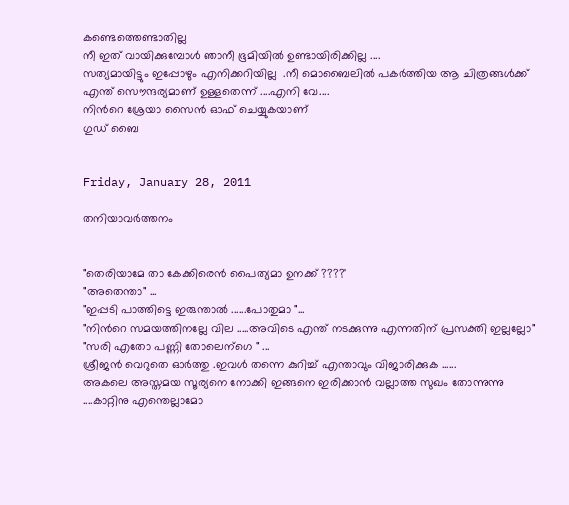കണ്ടെത്തെണ്ടാതില്ല
നീ ഇത് വായിക്കുമ്പോള്‍ ഞാനീ ഭൂമിയില്‍ ഉണ്ടായിരിക്കില്ല ....
സത്യമായിട്ടും ഇപ്പോഴും എനിക്കറിയില്ല  .നീ മൊബൈലില്‍ പകര്‍ത്തിയ ആ ചിത്രങ്ങള്‍ക്ക് എന്ത് സൌന്ദര്യമാണ് ഉള്ളതെന്ന് ....എനി വേ....
നിന്‍റെ ശ്രേയാ സൈന്‍ ഓഫ്‌ ചെയ്യുകയാണ്
ഗുഡ് ബൈ


Friday, January 28, 2011

തനിയാവര്‍ത്തനം


"തെരിയാമേ താ കേക്കിരെന്‍ പൈത്യമാ ഉനക്ക് ????'
"അതെന്താ" ...
"ഇപ്പടി പാത്തിട്ടെ ഇരുന്താല്‍ ......പോതുമാ "...
"നിന്‍റെ സമയത്തിനല്ലേ വില .....അവിടെ എന്ത് നടക്കുന്നു എന്നതിന് പ്രസക്തി ഇല്ലല്ലോ"
"സരി എതോ പണ്ണി തോലെന്ഗെ " ...
ശ്രീജന്‍ വെറുതെ ഓര്‍ത്തു .ഇവള്‍ തന്നെ കുറിച്ച് എന്താവും വിജാരിക്കുക ......
അകലെ അസ്തമയ സൂര്യനെ നോക്കി ഇങ്ങനെ ഇരിക്കാന്‍ വല്ലാത്ത സുഖം തോന്നുന്നു ....കാറ്റിനു എന്തെല്ലാമോ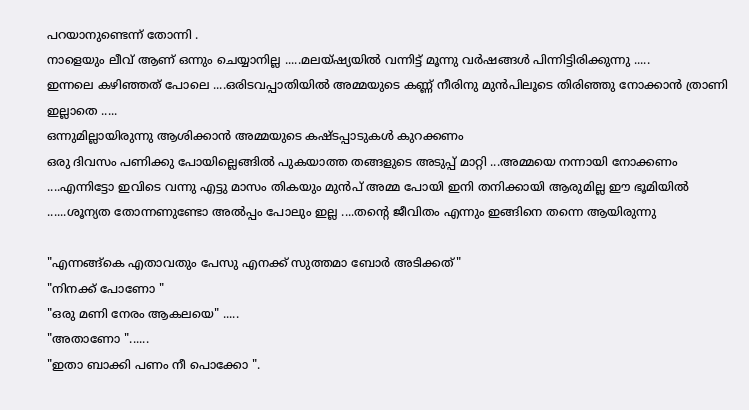പറയാനുണ്ടെന്ന് തോന്നി .
നാളെയും ലീവ് ആണ് ഒന്നും ചെയ്യാനില്ല .....മലയ്ഷ്യയില്‍ വന്നിട്ട് മൂന്നു വര്‍ഷങ്ങള്‍ പിന്നിട്ടിരിക്കുന്നു .....
ഇന്നലെ കഴിഞ്ഞത് പോലെ ....ഒരിടവപ്പാതിയില്‍ അമ്മയുടെ കണ്ണ് നീരിനു മുന്‍പിലൂടെ തിരിഞ്ഞു നോക്കാന്‍ ത്രാണി ഇല്ലാതെ .....
ഒന്നുമില്ലായിരുന്നു ആശിക്കാന്‍ അമ്മയുടെ കഷ്ടപ്പാടുകള്‍ കുറക്കണം
ഒരു ദിവസം പണിക്കു പോയില്ലെങ്ങില്‍ പുകയാത്ത തങ്ങളുടെ അടുപ്പ് മാറ്റി ...അമ്മയെ നന്നായി നോക്കണം ....എന്നിട്ടോ ഇവിടെ വന്നു എട്ടു മാസം തികയും മുന്‍പ് അമ്മ പോയി ഇനി തനിക്കായി ആരുമില്ല ഈ ഭൂമിയില്‍ ......ശൂന്യത തോന്നണുണ്ടോ അല്‍പ്പം പോലും ഇല്ല ....തന്‍റെ ജീവിതം എന്നും ഇങ്ങിനെ തന്നെ ആയിരുന്നു

"എന്നങ്ങ്കെ എതാവതും പേസു എനക്ക് സുത്തമാ ബോര്‍ അടിക്കത്"
"നിനക്ക് പോണോ "
"ഒരു മണി നേരം ആകലയെ" .....
"അതാണോ "......
"ഇതാ ബാക്കി പണം നീ പൊക്കോ ".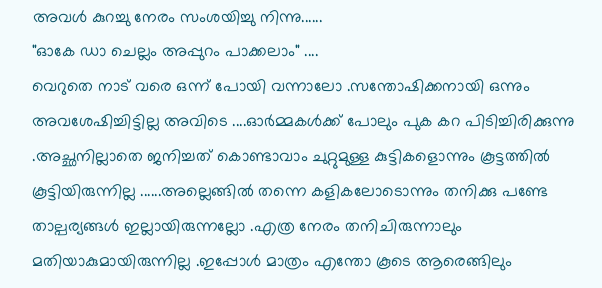അവള്‍ കുറച്ചു നേരം സംശയിച്ചു നിന്നു......
"ഓകേ ഡാ ചെല്ലം അപ്പുറം പാക്കലാം" ....
വെറുതെ നാട് വരെ ഒന്ന് പോയി വന്നാലോ .സന്തോഷിക്കനായി ഒന്നും അവശേഷിച്ചിട്ടില്ല അവിടെ ....ഓര്‍മ്മകള്‍ക്ക് പോലും പുക കറ പിടിച്ചിരിക്കുന്നു .അച്ഛനില്ലാതെ ജനിച്ചത്‌ കൊണ്ടാവാം ചുറ്റുമുള്ള കുട്ടികളൊന്നും കൂട്ടത്തില്‍ കൂട്ടിയിരുന്നില്ല ......അല്ലെങ്ങില്‍ തന്നെ കളികലോടൊന്നും തനിക്കു പണ്ടേ താല്പര്യങ്ങള്‍ ഇല്ലായിരുന്നല്ലോ .എത്ര നേരം തനിചിരുന്നാലും മതിയാകുമായിരുന്നില്ല .ഇപ്പോള്‍ മാത്രം എന്തോ കൂടെ ആരെങ്ങിലും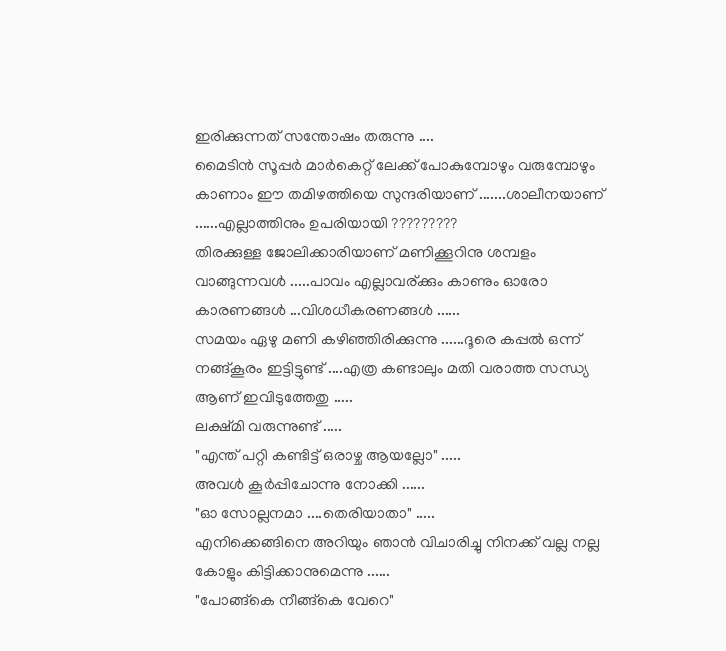ഇരിക്കുന്നത് സന്തോഷം തരുന്നു ....
മൈടിന്‍ സൂപ്പര്‍ മാര്‍കെറ്റ് ലേക്ക് പോകുമ്പോഴും വരുമ്പോഴും കാണാം ഈ തമിഴത്തിയെ സുന്ദരിയാണ് .......ശാലീനയാണ് ......എല്ലാത്തിനും ഉപരിയായി ?????????
തിരക്കുള്ള ജോലിക്കാരിയാണ് മണിക്കൂറിനു ശമ്പളം വാങ്ങുന്നവള്‍ .....പാവം എല്ലാവര്ക്കും കാണും ഓരോ കാരണങ്ങള്‍ ...വിശധീകരണങ്ങള്‍ ......
സമയം ഏഴു മണി കഴിഞ്ഞിരിക്കുന്നു ......ദൂരെ കപ്പല്‍ ഒന്ന് നങ്ങ്കൂരം ഇട്ടിട്ടുണ്ട് ....എത്ര കണ്ടാലും മതി വരാത്ത സന്ധ്യ ആണ് ഇവിടുത്തേതു .....
ലക്ഷ്മി വരുന്നുണ്ട് .....
"എന്ത് പറ്റി കണ്ടിട്ട് ഒരാഴ്ച ആയല്ലോ" .....
അവള്‍ കൂര്‍പ്പിചോന്നു നോക്കി ......
"ഓ സോല്ലനമാ ....തെരിയാതാ" .....
എനിക്കെങ്ങിനെ അറിയും ഞാന്‍ വിചാരിച്ചു നിനക്ക് വല്ല നല്ല കോളും കിട്ടിക്കാനുമെന്നു ......
"പോങ്ങ്കെ നീങ്ങ്കെ വേറെ"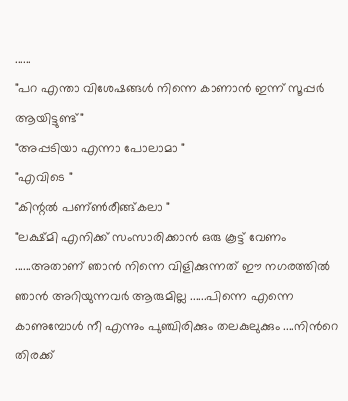......
"പറ എന്താ വിശേഷങ്ങള്‍ നിന്നെ കാണാന്‍ ഇന്ന് സൂപ്പര്‍ ആയിട്ടുണ്ട്‌"
"അപ്പടിയാ എന്നാ പോലാമാ "
"എവിടെ "
"കിന്റല്‍ പണ്ണ്‍രീങ്ങ്കലാ "
"ലക്ഷ്മി എനിക്ക് സംസാരിക്കാന്‍ ഒരു കൂട്ട് വേണം ......അതാണ്‌ ഞാന്‍ നിന്നെ വിളിക്കുന്നത്‌ ഈ നഗരത്തില്‍ ഞാന്‍ അറിയുന്നവര്‍ ആരുമില്ല ......പിന്നെ എന്നെ കാണുമ്പോള്‍ നീ എന്നും പുഞ്ചിരിക്കും തലകുലുക്കും ....നിന്‍റെ തിരക്ക്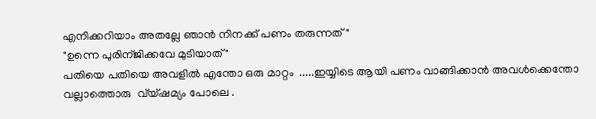എനിക്കറിയാം അതല്ലേ ഞാന്‍ നിനക്ക് പണം തരുന്നത് "
"ഉന്നെ പുരിന്ജിക്കവേ മുടിയാത് "
പതിയെ പതിയെ അവളില്‍ എന്തോ ഒരു മാറ്റം  .....ഇയ്യിടെ ആയി പണം വാങ്ങിക്കാന്‍ അവള്‍ക്കെന്തോ വല്ലാത്തൊരു  വ്യ്ഷമ്യം പോലെ .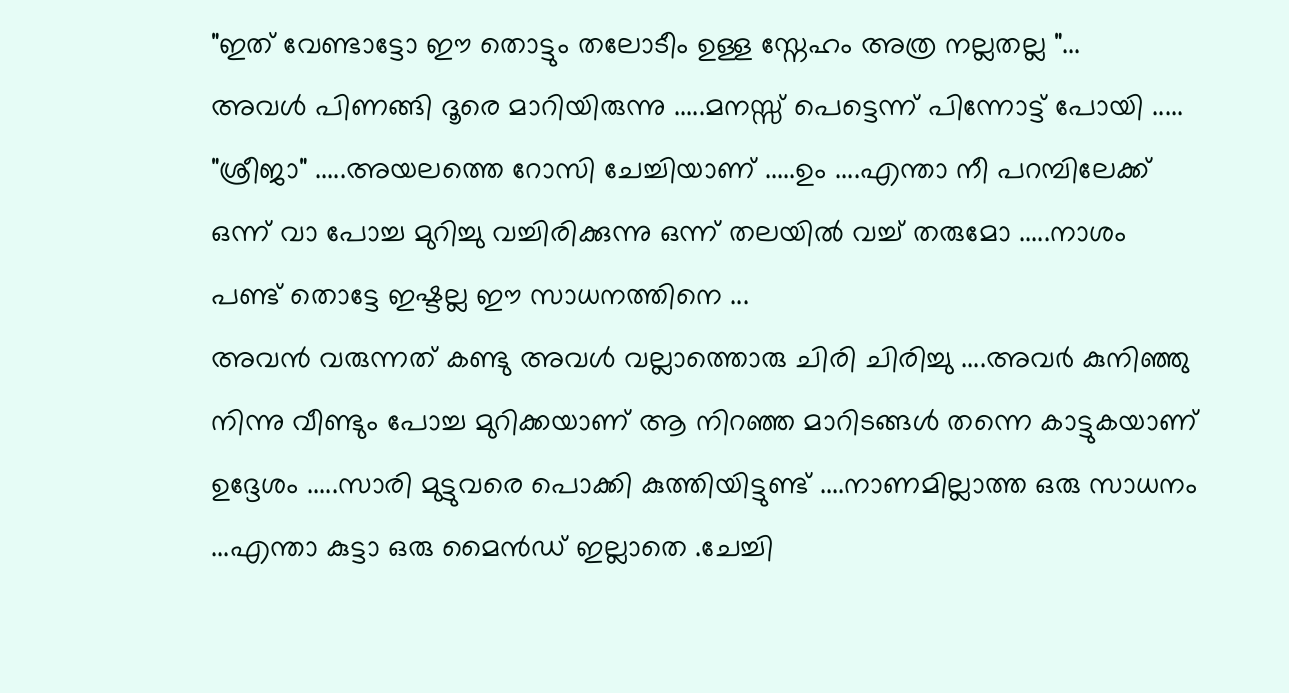"ഇത് വേണ്ടാട്ടോ ഈ തൊട്ടും തലോടീം ഉള്ള സ്നേഹം അത്ര നല്ലതല്ല "...
അവള്‍ പിണങ്ങി ദൂരെ മാറിയിരുന്നു .....മനസ്സ് പെട്ടെന്ന് പിന്നോട്ട് പോയി .....
"ശ്രീജാ" .....അയലത്തെ റോസി ചേച്ചിയാണ് .....ഉം ....എന്താ നീ പറമ്പിലേക്ക് ഒന്ന് വാ പോച്ച മുറിച്ചു വച്ചിരിക്കുന്നു ഒന്ന് തലയില്‍ വച്ച് തരുമോ .....നാശം പണ്ട് തൊട്ടേ ഇഷ്ടല്ല ഈ സാധനത്തിനെ ...
അവന്‍ വരുന്നത് കണ്ടു അവള്‍ വല്ലാത്തൊരു ചിരി ചിരിച്ചു ....അവര്‍ കുനിഞ്ഞു നിന്നു വീണ്ടും പോച്ച മുറിക്കയാണ് ആ നിറഞ്ഞ മാറിടങ്ങള്‍ തന്നെ കാട്ടുകയാണ് ഉദ്ദേശം .....സാരി മുട്ടുവരെ പൊക്കി കുത്തിയിട്ടുണ്ട്‌ ....നാണമില്ലാത്ത ഒരു സാധനം ...എന്താ കുട്ടാ ഒരു മൈന്‍ഡ് ഇല്ലാതെ .ചേച്ചി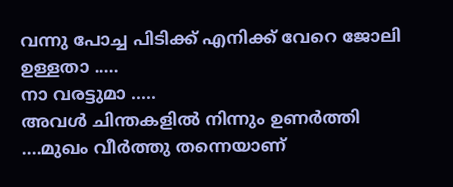വന്നു പോച്ച പിടിക്ക് എനിക്ക് വേറെ ജോലി ഉള്ളതാ .....
നാ വരട്ടുമാ .....
അവള്‍ ചിന്തകളില്‍ നിന്നും ഉണര്‍ത്തി ....മുഖം വീര്‍ത്തു തന്നെയാണ്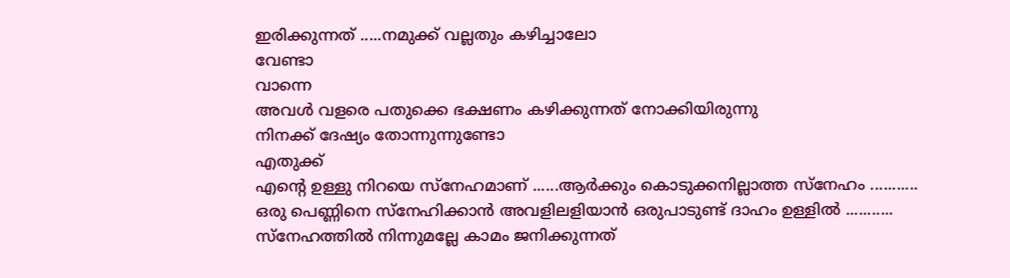ഇരിക്കുന്നത് .....നമുക്ക് വല്ലതും കഴിച്ചാലോ
വേണ്ടാ
വാന്നെ
അവള്‍ വളരെ പതുക്കെ ഭക്ഷണം കഴിക്കുന്നത്‌ നോക്കിയിരുന്നു
നിനക്ക് ദേഷ്യം തോന്നുന്നുണ്ടോ
എതുക്ക്‌
എന്‍റെ ഉള്ളു നിറയെ സ്നേഹമാണ് ......ആര്‍ക്കും കൊടുക്കനില്ലാത്ത സ്നേഹം ...........
ഒരു പെണ്ണിനെ സ്നേഹിക്കാന്‍ അവളിലളിയാന്‍ ഒരുപാടുണ്ട് ദാഹം ഉള്ളില്‍ ...........
സ്നേഹത്തില്‍ നിന്നുമല്ലേ കാമം ജനിക്കുന്നത്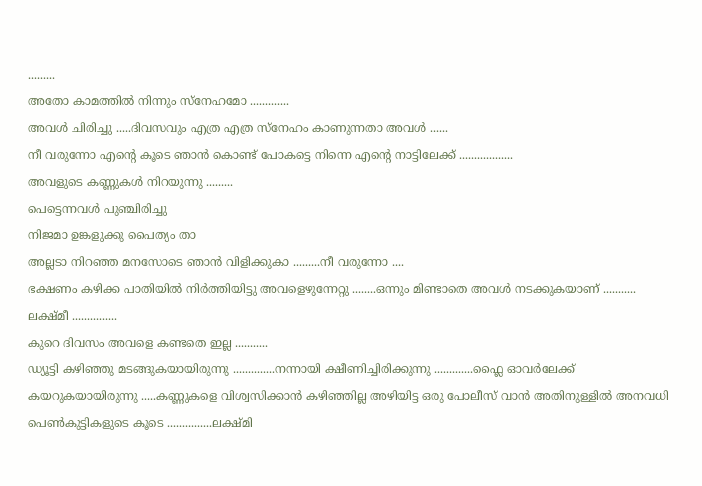.........
അതോ കാമത്തില്‍ നിന്നും സ്നേഹമോ .............
അവള്‍ ചിരിച്ചു .....ദിവസവും എത്ര എത്ര സ്നേഹം കാണുന്നതാ അവള്‍ ......
നീ വരുന്നോ എന്‍റെ കൂടെ ഞാന്‍ കൊണ്ട് പോകട്ടെ നിന്നെ എന്‍റെ നാട്ടിലേക്ക് ..................
അവളുടെ കണ്ണുകള്‍ നിറയുന്നു .........
പെട്ടെന്നവള്‍ പുഞ്ചിരിച്ചു
നിജമാ ഉങ്കളുക്കു പൈത്യം താ
അല്ലടാ നിറഞ്ഞ മനസോടെ ഞാന്‍ വിളിക്കുകാ .........നീ വരുന്നോ ....
ഭക്ഷണം കഴിക്ക പാതിയില്‍ നിര്‍ത്തിയിട്ടു അവളെഴുന്നേറ്റു ........ഒന്നും മിണ്ടാതെ അവള്‍ നടക്കുകയാണ് ...........
ലക്ഷ്മീ ...............
കുറെ ദിവസം അവളെ കണ്ടതെ ഇല്ല ...........
ഡ്യൂട്ടി കഴിഞ്ഞു മടങ്ങുകയായിരുന്നു ..............നന്നായി ക്ഷീണിച്ചിരിക്കുന്നു .............ഫ്ലൈ ഓവര്‍ലേക്ക്  കയറുകയായിരുന്നു .....കണ്ണുകളെ വിശ്വസിക്കാന്‍ കഴിഞ്ഞില്ല അഴിയിട്ട ഒരു പോലീസ് വാന്‍ അതിനുള്ളില്‍ അനവധി പെണ്‍കുട്ടികളുടെ കൂടെ ...............ലക്ഷ്മി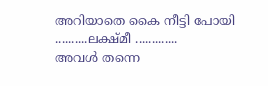അറിയാതെ കൈ നീട്ടി പോയി ..........ലക്ഷ്മീ .............
അവള്‍ തന്നെ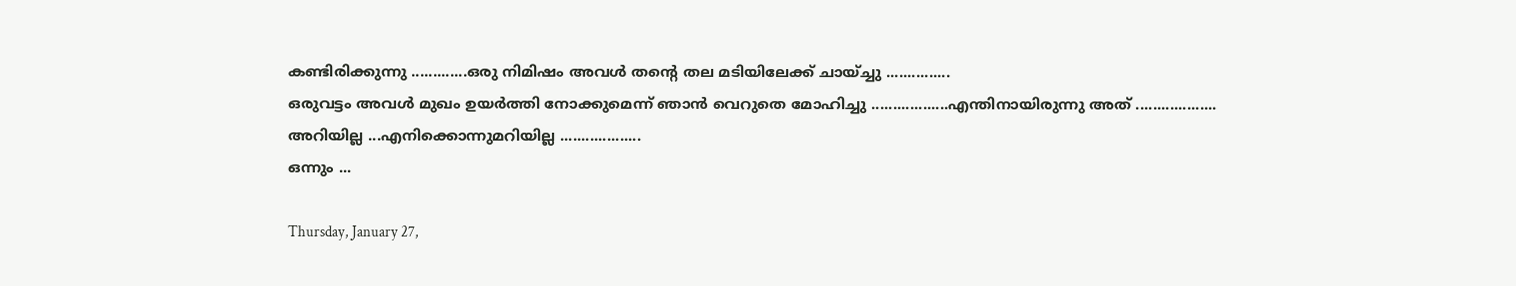കണ്ടിരിക്കുന്നു .............ഒരു നിമിഷം അവള്‍ തന്‍റെ തല മടിയിലേക്ക്‌ ചായ്ച്ചു ...............
ഒരുവട്ടം അവള്‍ മുഖം ഉയര്‍ത്തി നോക്കുമെന്ന് ഞാന്‍ വെറുതെ മോഹിച്ചു ..................എന്തിനായിരുന്നു അത് ...................
അറിയില്ല ...എനിക്കൊന്നുമറിയില്ല ...................
ഒന്നും ...

Thursday, January 27,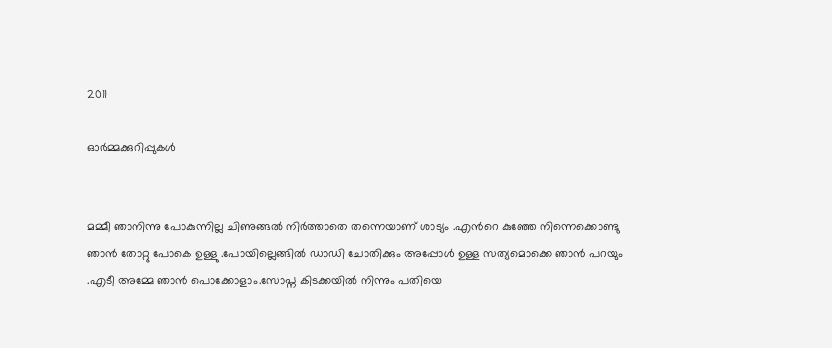2011

ഓര്‍മ്മക്കുറിപ്പുകള്‍


മമ്മീ ഞാനിന്നു പോകുന്നില്ല ചിണുങ്ങല്‍ നിര്‍ത്താതെ തന്നെയാണ് ശാട്യം .എന്‍റെ കുഞ്ഞേ നിന്നെക്കൊണ്ടു ഞാന്‍ തോറ്റു പോകെ ഉള്ളു .പോയില്ലെങ്ങില്‍ ഡാഡി ചോതിക്കും അപ്പോള്‍ ഉള്ള സത്യമൊക്കെ ഞാന്‍ പറയും .എടീ അമ്മേ ഞാന്‍ പൊക്കോളാം.സോപ്ന കിടക്കയില്‍ നിന്നും പതിയെ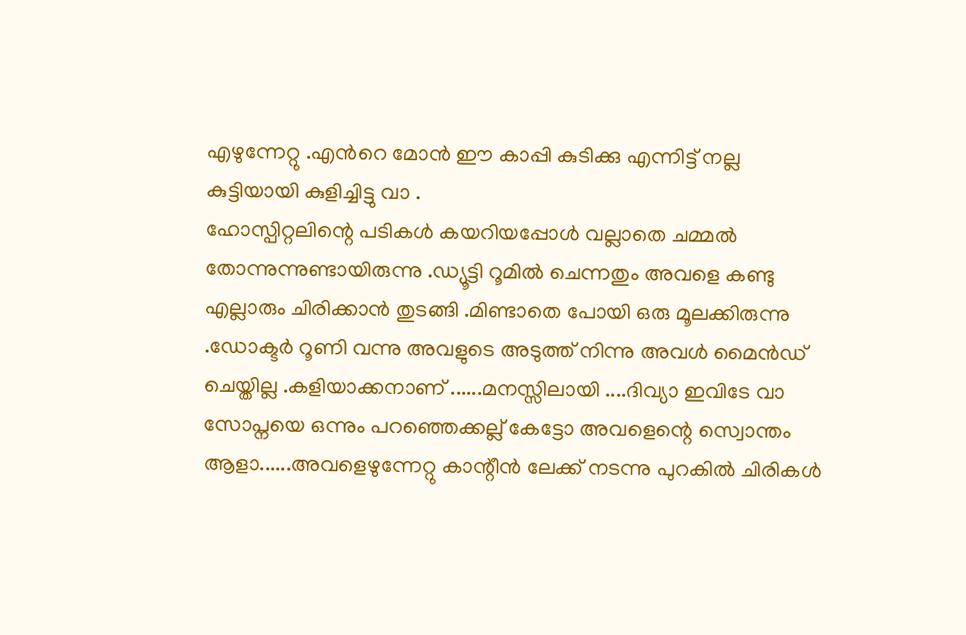എഴുന്നേറ്റു .എന്‍റെ മോന്‍ ഈ കാപ്പി കുടിക്കു എന്നിട്ട് നല്ല കുട്ടിയായി കുളിച്ചിട്ടു വാ .
ഹോസ്പിറ്റലിന്റെ പടികള്‍ കയറിയപ്പോള്‍ വല്ലാതെ ചമ്മല്‍ തോന്നുന്നുണ്ടായിരുന്നു .ഡ്യൂട്ടി റൂമില്‍ ചെന്നതും അവളെ കണ്ടു എല്ലാരും ചിരിക്കാന്‍ തുടങ്ങി .മിണ്ടാതെ പോയി ഒരു മൂലക്കിരുന്നു .ഡോക്ടര്‍ റൂണി വന്നു അവളുടെ അടുത്ത് നിന്നു അവള്‍ മൈന്‍ഡ് ചെയ്തില്ല .കളിയാക്കനാണ് ......മനസ്സിലായി ....ദിവ്യാ ഇവിടേ വാ സോപ്നയെ ഒന്നും പറഞ്ഞെക്കല്ല് കേട്ടോ അവളെന്റെ സ്വൊന്തം ആളാ......അവളെഴുന്നേറ്റു കാന്റീന്‍ ലേക്ക് നടന്നു പുറകില്‍ ചിരികള്‍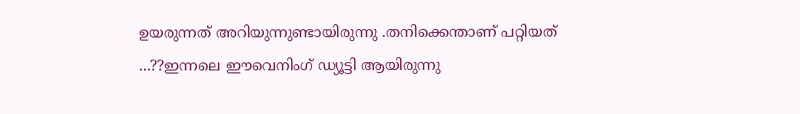ഉയരുന്നത് അറിയുന്നുണ്ടായിരുന്നു .തനിക്കെന്താണ്‌ പറ്റിയത് ...??ഇന്നലെ ഈവെനിംഗ് ഡ്യൂട്ടി ആയിരുന്നു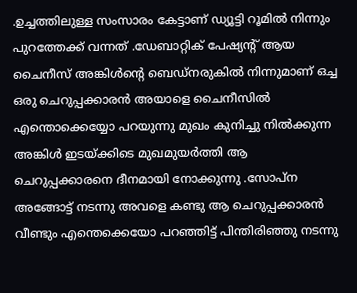.ഉച്ചത്തിലുള്ള സംസാരം കേട്ടാണ് ഡ്യൂട്ടി റൂമില്‍ നിന്നും പുറത്തേക്ക് വന്നത് .ഡേബാറ്റിക് പേഷ്യന്റ് ആയ ചൈനീസ് അങ്കിള്‍ന്‍റെ ബെഡ്നരുകില്‍ നിന്നുമാണ് ഒച്ച ഒരു ചെറുപ്പക്കാരന്‍ അയാളെ ചൈനീസില്‍ എന്തൊക്കെയ്യോ പറയുന്നു മുഖം കുനിച്ചു നില്‍ക്കുന്ന അങ്കിള്‍ ഇടയ്ക്കിടെ മുഖമുയര്‍ത്തി ആ ചെറുപ്പക്കാരനെ ദീനമായി നോക്കുന്നു .സോപ്ന അങ്ങോട്ട്‌ നടന്നു അവളെ കണ്ടു ആ ചെറുപ്പക്കാരന്‍ വീണ്ടും എന്തെക്കെയോ പറഞ്ഞിട്ട് പിന്തിരിഞ്ഞു നടന്നു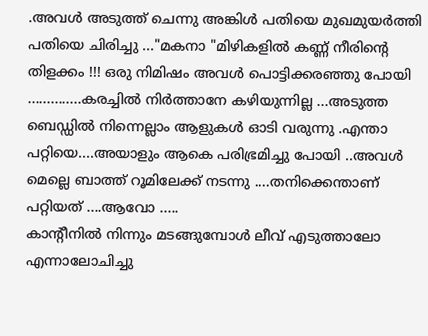.അവള്‍ അടുത്ത് ചെന്നു അങ്കിള്‍ പതിയെ മുഖമുയര്‍ത്തി പതിയെ ചിരിച്ചു ..."മകനാ "മിഴികളില്‍ കണ്ണ് നീരിന്റെ തിളക്കം !!! ഒരു നിമിഷം അവള്‍ പൊട്ടിക്കരഞ്ഞു പോയി ..............കരച്ചില്‍ നിര്‍ത്താനേ കഴിയുന്നില്ല ...അടുത്ത ബെഡ്ഡില്‍ നിന്നെല്ലാം ആളുകള്‍ ഓടി വരുന്നു .എന്താ പറ്റിയെ....അയാളും ആകെ പരിഭ്രമിച്ചു പോയി ..അവള്‍ മെല്ലെ ബാത്ത് റൂമിലേക്ക്‌ നടന്നു ....തനിക്കെന്താണ്‌ പറ്റിയത് ....ആവോ .....
കാന്റീനില്‍ നിന്നും മടങ്ങുമ്പോള്‍ ലീവ് എടുത്താലോ എന്നാലോചിച്ചു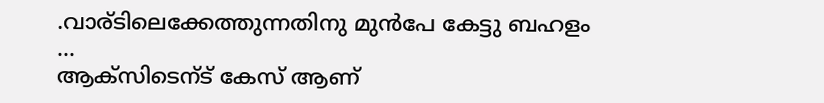.വാര്ടിലെക്കേത്തുന്നതിനു മുന്‍പേ കേട്ടു ബഹളം ...
ആക്സിടെന്ട്‌ കേസ് ആണ്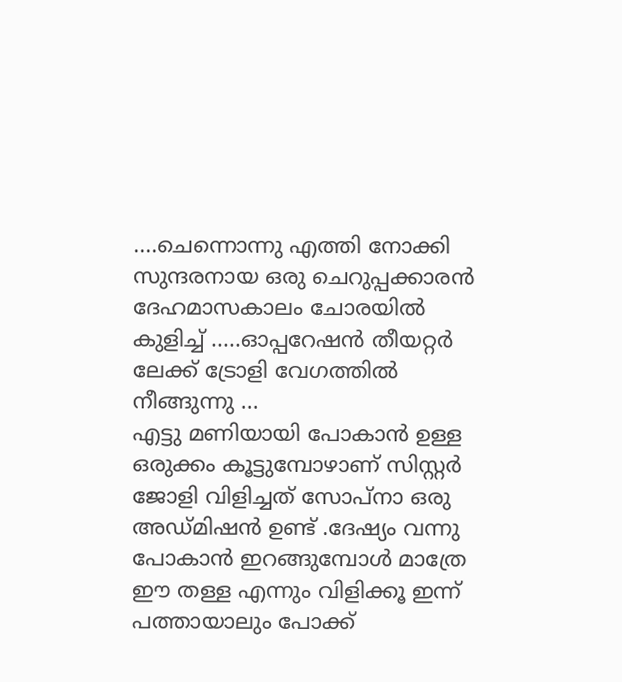....ചെന്നൊന്നു എത്തി നോക്കി സുന്ദരനായ ഒരു ചെറുപ്പക്കാരന്‍ ദേഹമാസകാലം ചോരയില്‍ കുളിച്ച്‌ .....ഓപ്പറേഷന്‍ തീയറ്റര്‍ ലേക്ക് ട്രോളി വേഗത്തില്‍ നീങ്ങുന്നു ...
എട്ടു മണിയായി പോകാന്‍ ഉള്ള ഒരുക്കം കൂട്ടുമ്പോഴാണ് സിസ്റ്റര്‍ ജോളി വിളിച്ചത് സോപ്നാ ഒരു അഡ്മിഷന്‍ ഉണ്ട് .ദേഷ്യം വന്നു പോകാന്‍ ഇറങ്ങുമ്പോള്‍ മാത്രേ ഈ തള്ള എന്നും വിളിക്കൂ ഇന്ന് പത്തായാലും പോക്ക്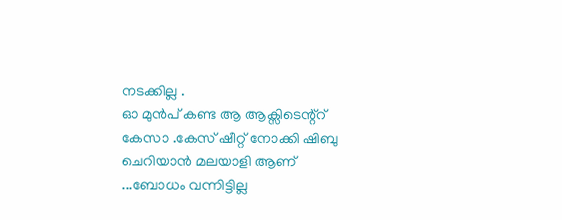നടക്കില്ല .
ഓ മുന്‍പ് കണ്ട ആ ആക്സിടെന്റ്റ്‌ കേസാ .കേസ് ഷീറ്റ് നോക്കി ഷിബു ചെറിയാന്‍ മലയാളി ആണ് ...ബോധം വന്നിട്ടില്ല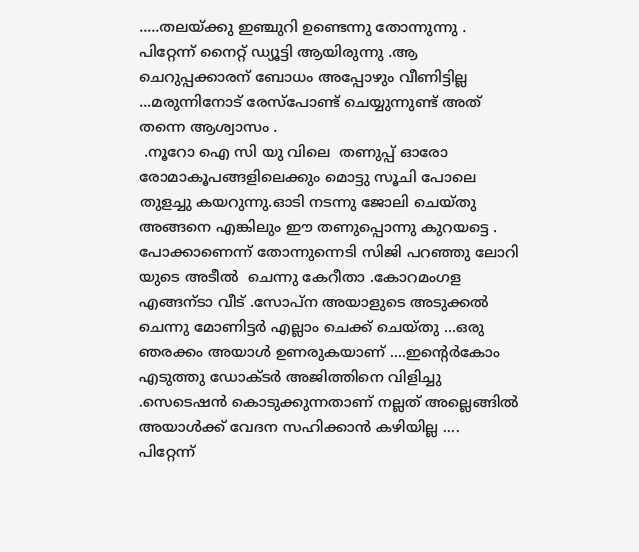.....തലയ്ക്കു ഇഞ്ചുറി ഉണ്ടെന്നു തോന്നുന്നു .
പിറ്റേന്ന് നൈറ്റ്‌ ഡ്യൂട്ടി ആയിരുന്നു .ആ ചെറുപ്പക്കാരന് ബോധം അപ്പോഴും വീണിട്ടില്ല ...മരുന്നിനോട് രേസ്പോണ്ട് ചെയ്യുന്നുണ്ട് അത് തന്നെ ആശ്വാസം .
 .നൂറോ ഐ സി യു വിലെ  തണുപ്പ് ഓരോ രോമാകൂപങ്ങളിലെക്കും മൊട്ടു സൂചി പോലെ തുളച്ചു കയറുന്നു.ഓടി നടന്നു ജോലി ചെയ്തു അങ്ങനെ എങ്കിലും ഈ തണുപ്പൊന്നു കുറയട്ടെ .
പോക്കാണെന്ന് തോന്നുന്നെടി സിജി പറഞ്ഞു ലോറി യുടെ അടീല്‍  ചെന്നു കേറീതാ .കോറമംഗള എങ്ങന്ടാ വീട് .സോപ്ന അയാളുടെ അടുക്കല്‍ ചെന്നു മോണിട്ടര്‍ എല്ലാം ചെക്ക്‌ ചെയ്തു ...ഒരു ഞരക്കം അയാള്‍ ഉണരുകയാണ് ....ഇന്‍റെര്‍കോം എടുത്തു ഡോക്ടര്‍ അജിത്തിനെ വിളിച്ചു .സെടെഷന്‍ കൊടുക്കുന്നതാണ് നല്ലത് അല്ലെങ്ങില്‍ അയാള്‍ക്ക്‌ വേദന സഹിക്കാന്‍ കഴിയില്ല ....
പിറ്റേന്ന്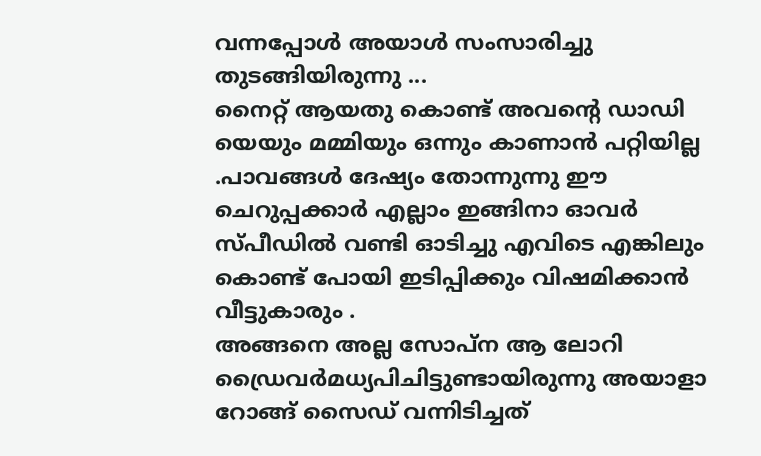വന്നപ്പോള്‍ അയാള്‍ സംസാരിച്ചു തുടങ്ങിയിരുന്നു ...
നൈറ്റ്‌ ആയതു കൊണ്ട് അവന്റെ ഡാഡി യെയും മമ്മിയും ഒന്നും കാണാന്‍ പറ്റിയില്ല .പാവങ്ങള്‍ ദേഷ്യം തോന്നുന്നു ഈ ചെറുപ്പക്കാര്‍ എല്ലാം ഇങ്ങിനാ ഓവര്‍ സ്പീഡില്‍ വണ്ടി ഓടിച്ചു എവിടെ എങ്കിലും കൊണ്ട് പോയി ഇടിപ്പിക്കും വിഷമിക്കാന്‍ വീട്ടുകാരും .
അങ്ങനെ അല്ല സോപ്ന ആ ലോറി ഡ്രൈവര്‍മധ്യപിചിട്ടുണ്ടായിരുന്നു അയാളാ  റോങ്ങ്‌ സൈഡ് വന്നിടിച്ചത്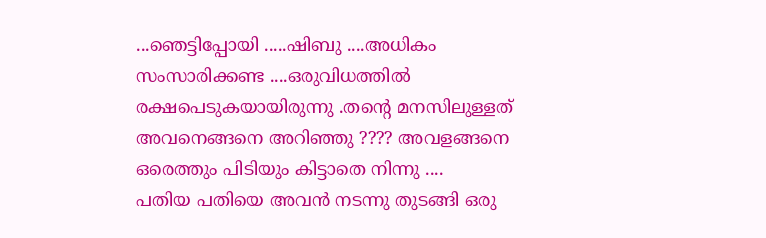...ഞെട്ടിപ്പോയി .....ഷിബു ....അധികം സംസാരിക്കണ്ട ....ഒരുവിധത്തില്‍ രക്ഷപെടുകയായിരുന്നു .തന്‍റെ മനസിലുള്ളത് അവനെങ്ങനെ അറിഞ്ഞു ???? അവളങ്ങനെ ഒരെത്തും പിടിയും കിട്ടാതെ നിന്നു ....
പതിയ പതിയെ അവന്‍ നടന്നു തുടങ്ങി ഒരു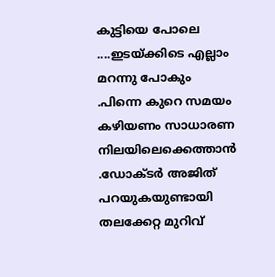കുട്ടിയെ പോലെ ....ഇടയ്ക്കിടെ എല്ലാം മറന്നു പോകും .പിന്നെ കുറെ സമയം കഴിയണം സാധാരണ നിലയിലെക്കെത്താന്‍ .ഡോക്ടര്‍ അജിത്‌ പറയുകയുണ്ടായി തലക്കേറ്റ മുറിവ്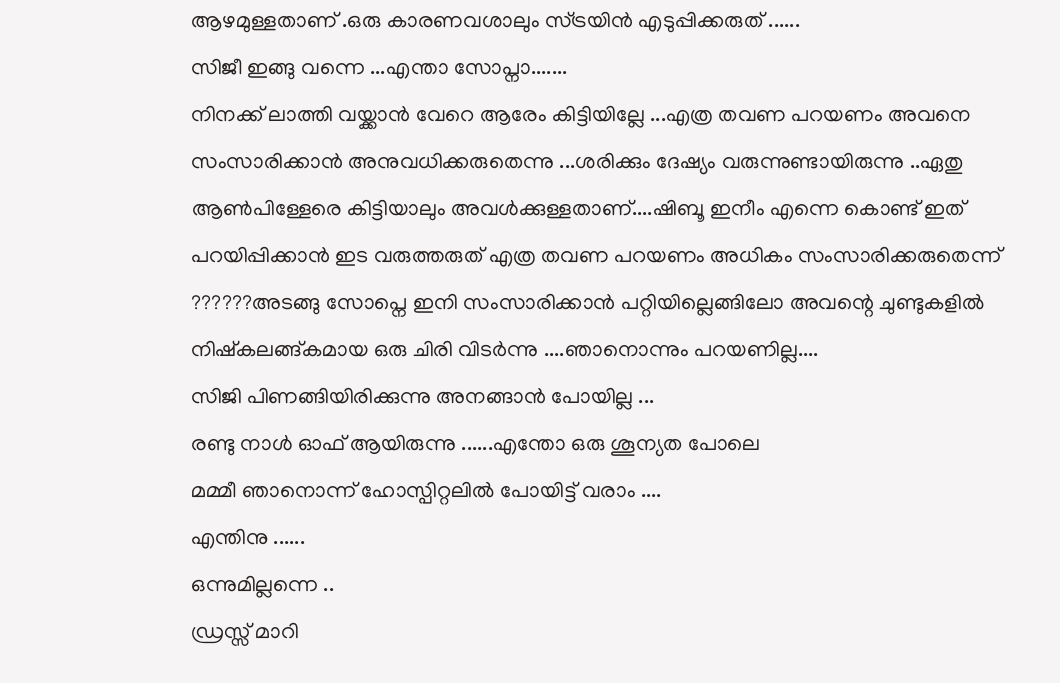ആഴമുള്ളതാണ് .ഒരു കാരണവശാലും സ്ട്രയിന്‍ എടുപ്പിക്കരുത് ......
സിജീ ഇങ്ങു വന്നെ ...എന്താ സോപ്നാ.......
നിനക്ക് ലാത്തി വയ്ക്കാന്‍ വേറെ ആരേം കിട്ടിയില്ലേ ...എത്ര തവണ പറയണം അവനെ സംസാരിക്കാന്‍ അനുവധിക്കരുതെന്നു ...ശരിക്കും ദേഷ്യം വരുന്നുണ്ടായിരുന്നു ..ഏതു ആണ്‍പിള്ളേരെ കിട്ടിയാലും അവള്‍ക്കുള്ളതാണ്....ഷിബൂ ഇനീം എന്നെ കൊണ്ട് ഇത് പറയിപ്പിക്കാന്‍ ഇട വരുത്തരുത് എത്ര തവണ പറയണം അധികം സംസാരിക്കരുതെന്ന് ??????അടങ്ങു സോപ്നെ ഇനി സംസാരിക്കാന്‍ പറ്റിയില്ലെങ്ങിലോ അവന്റെ ചുണ്ടുകളില്‍ നിഷ്കലങ്ങ്കമായ ഒരു ചിരി വിടര്‍ന്നു ....ഞാനൊന്നും പറയണില്ല....
സിജി പിണങ്ങിയിരിക്കുന്നു അനങ്ങാന്‍ പോയില്ല ...
രണ്ടു നാള്‍ ഓഫ്‌ ആയിരുന്നു ......എന്തോ ഒരു ശൂന്യത പോലെ
മമ്മീ ഞാനൊന്ന് ഹോസ്പിറ്റലില്‍ പോയിട്ട് വരാം ....
എന്തിനു ......
ഒന്നുമില്ലന്നെ ..
ഡ്രസ്സ്‌ മാറി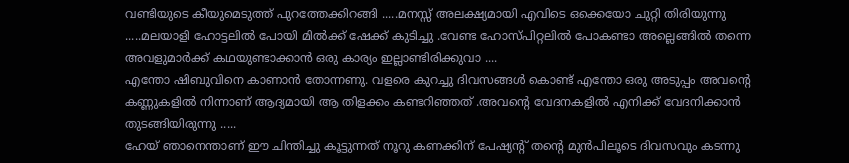വണ്ടിയുടെ കീയുമെടുത്ത് പുറത്തേക്കിറങ്ങി .....മനസ്സ് അലക്ഷ്യമായി എവിടെ ഒക്കെയോ ചുറ്റി തിരിയുന്നു .....മലയാളി ഹോട്ടലില്‍ പോയി മില്‍ക്ക് ഷേക്ക് കുടിച്ചു .വേണ്ട ഹോസ്പിറ്റലില്‍ പോകണ്ടാ അല്ലെങ്ങില്‍ തന്നെ അവളുമാര്‍ക്ക് കഥയുണ്ടാക്കാന്‍ ഒരു കാര്യം ഇല്ലാണ്ടിരിക്കുവാ ....
എന്തോ ഷിബുവിനെ കാണാന്‍ തോന്നണു. വളരെ കുറച്ചു ദിവസങ്ങള്‍ കൊണ്ട് എന്തോ ഒരു അടുപ്പം അവന്റെ കണ്ണുകളില്‍ നിന്നാണ് ആദ്യമായി ആ തിളക്കം കണ്ടറിഞ്ഞത്‌ .അവന്‍റെ വേദനകളില്‍ എനിക്ക് വേദനിക്കാന്‍ തുടങ്ങിയിരുന്നു .....
ഹേയ് ഞാനെന്താണ് ഈ ചിന്തിച്ചു കൂട്ടുന്നത്‌ നൂറു കണക്കിന് പേഷ്യന്റ് തന്‍റെ മുന്‍പിലൂടെ ദിവസവും കടന്നു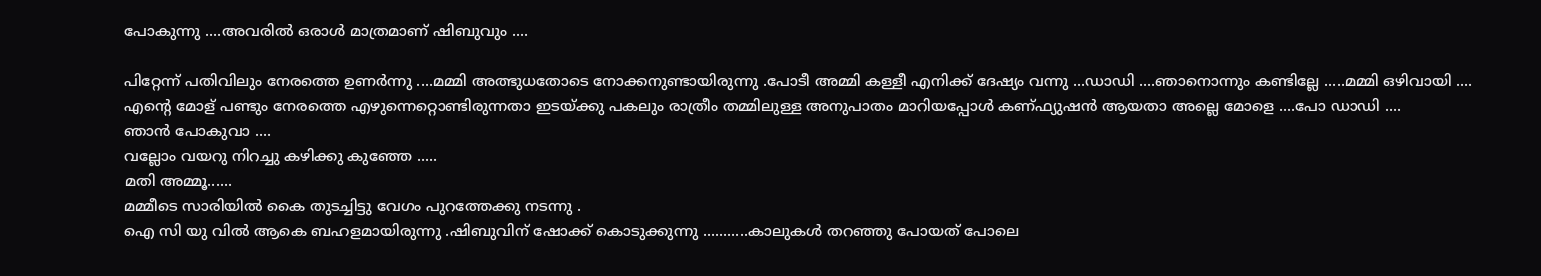പോകുന്നു ....അവരില്‍ ഒരാള്‍ മാത്രമാണ് ഷിബുവും ....

പിറ്റേന്ന് പതിവിലും നേരത്തെ ഉണര്‍ന്നു ....മമ്മി അത്ഭുധതോടെ നോക്കനുണ്ടായിരുന്നു .പോടീ അമ്മി കള്ളീ എനിക്ക് ദേഷ്യം വന്നു ...ഡാഡി ....ഞാനൊന്നും കണ്ടില്ലേ .....മമ്മി ഒഴിവായി ....
എന്‍റെ മോള് പണ്ടും നേരത്തെ എഴുന്നെറ്റൊണ്ടിരുന്നതാ ഇടയ്ക്കു പകലും രാത്രീം തമ്മിലുള്ള അനുപാതം മാറിയപ്പോള്‍ കണ്ഫ്യുഷന്‍ ആയതാ അല്ലെ മോളെ ....പോ ഡാഡി ....
ഞാന്‍ പോകുവാ ....
വല്ലോം വയറു നിറച്ചു കഴിക്കു കുഞ്ഞേ .....
മതി അമ്മൂ......
മമ്മീടെ സാരിയില്‍ കൈ തുടച്ചിട്ടു വേഗം പുറത്തേക്കു നടന്നു .
ഐ സി യു വില്‍ ആകെ ബഹളമായിരുന്നു .ഷിബുവിന് ഷോക്ക്‌ കൊടുക്കുന്നു ...........കാലുകള്‍ തറഞ്ഞു പോയത് പോലെ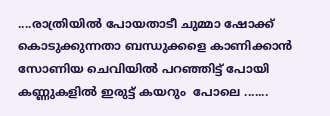....രാത്രിയില്‍ പോയതാടീ ചുമ്മാ ഷോക്ക് കൊടുക്കുന്നതാ ബന്ധുക്കളെ കാണിക്കാന്‍ സോണിയ ചെവിയില്‍ പറഞ്ഞിട്ട് പോയി
കണ്ണുകളില്‍ ഇരുട്ട് കയറും  പോലെ .......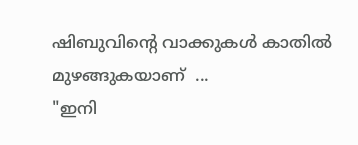ഷിബുവിന്റെ വാക്കുകള്‍ കാതില്‍ മുഴങ്ങുകയാണ്  ...
"ഇനി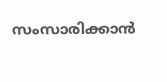സംസാരിക്കാന്‍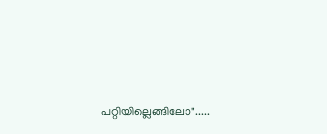പറ്റിയില്ലെങ്ങിലോ".....